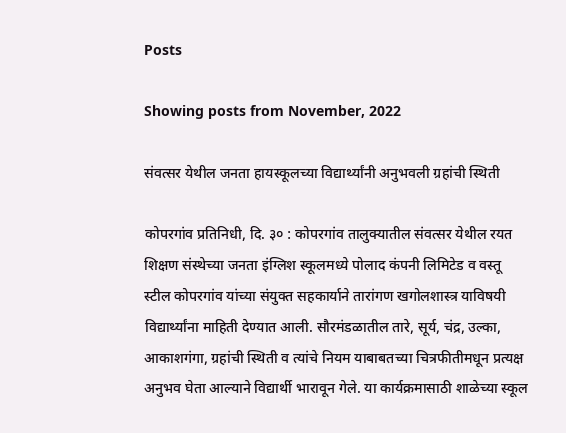Posts

Showing posts from November, 2022

संवत्सर येथील जनता हायस्कूलच्या विद्यार्थ्यांनी अनुभवली ग्रहांची स्थिती

कोपरगांव प्रतिनिधी, दि. ३० : कोपरगांव तालुक्यातील संवत्सर येथील रयत शिक्षण संस्थेच्या जनता इंग्लिश स्कूलमध्ये पोलाद कंपनी लिमिटेड व वस्तू स्टील कोपरगांव यांच्या संयुक्त सहकार्याने तारांगण खगोलशास्त्र याविषयी विद्यार्थ्यांना माहिती देण्यात आली. सौरमंडळातील तारे, सूर्य, चंद्र, उल्का, आकाशगंगा, ग्रहांची स्थिती व त्यांचे नियम याबाबतच्या चित्रफीतीमधून प्रत्यक्ष अनुभव घेता आल्याने विद्यार्थी भारावून गेले. या कार्यक्रमासाठी शाळेच्या स्कूल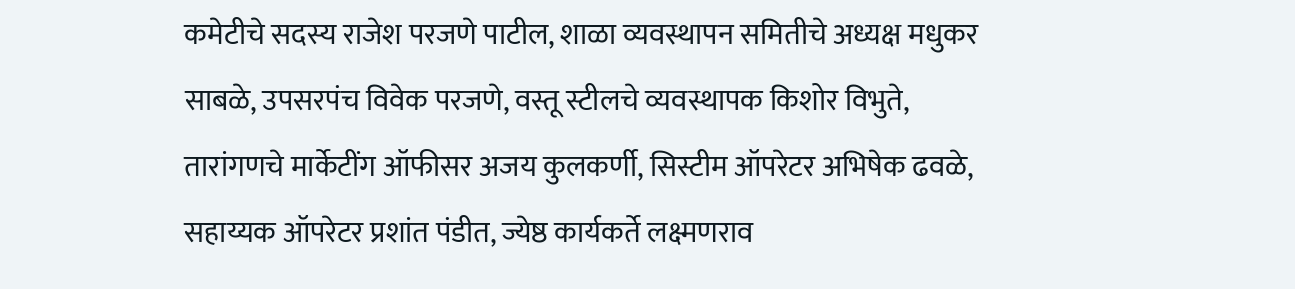कमेटीचे सदस्य राजेश परजणे पाटील, शाळा व्यवस्थापन समितीचे अध्यक्ष मधुकर साबळे, उपसरपंच विवेक परजणे, वस्तू स्टीलचे व्यवस्थापक किशोर विभुते, तारांगणचे मार्केटींग ऑफीसर अजय कुलकर्णी, सिस्टीम ऑपरेटर अभिषेक ढवळे, सहाय्यक ऑपरेटर प्रशांत पंडीत, ज्येष्ठ कार्यकर्ते लक्ष्मणराव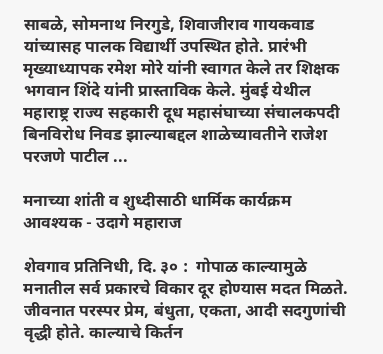साबळे, सोमनाथ निरगुडे, शिवाजीराव गायकवाड यांच्यासह पालक विद्यार्थी उपस्थित होते. प्रारंभी मृख्याध्यापक रमेश मोरे यांनी स्वागत केले तर शिक्षक भगवान शिंदे यांनी प्रास्ताविक केले. मुंबई येथील महाराष्ट्र राज्य सहकारी दूध महासंघाच्या संचालकपदी बिनविरोध निवड झाल्याबद्दल शाळेच्यावतीने राजेश परजणे पाटील ...

मनाच्या शांती व शुध्दीसाठी धार्मिक कार्यक्रम आवश्यक - उदागे महाराज

शेवगाव प्रतिनिधी, दि. ३० :  गोपाळ काल्यामुळे मनातील सर्व प्रकारचे विकार दूर होण्यास मदत मिळते. जीवनात परस्पर प्रेम, बंधुता, एकता, आदी सदगुणांची वृद्धी होते. काल्याचे किर्तन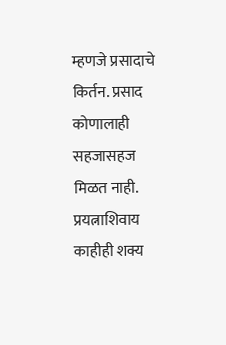म्हणजे प्रसादाचे किर्तन. प्रसाद कोणालाही सहजासहज मिळत नाही. प्रयत्नाशिवाय काहीही शक्य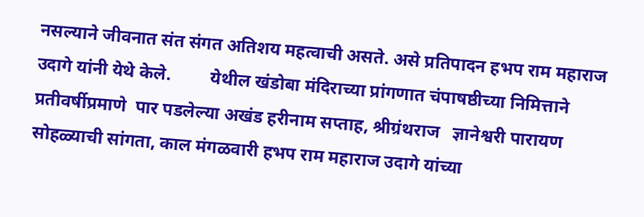नसल्याने जीवनात संत संगत अतिशय महत्वाची असते. असे प्रतिपादन हभप राम महाराज उदागे यांनी येथे केले.         येथील खंडोबा मंदिराच्या प्रांगणात चंपाषष्ठीच्या निमित्ताने प्रतीवर्षीप्रमाणे  पार पडलेल्या अखंड हरीनाम सप्ताह, श्रीग्रंथराज   ज्ञानेश्वरी पारायण सोहळ्याची सांगता, काल मंगळवारी हभप राम महाराज उदागे यांच्या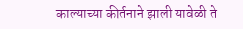काल्याच्या कीर्तनाने झाली यावेळी ते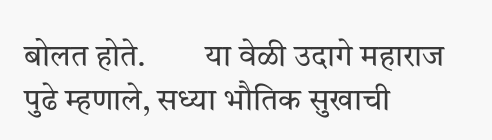बोलत होते.         या वेळी उदागे महाराज पुढे म्हणाले, सध्या भौतिक सुखाची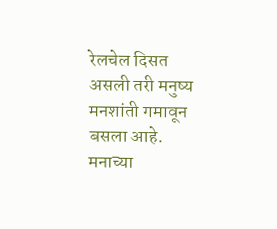रेलचेल दिसत असली तरी मनुष्य मनशांती गमावून बसला आहे. मनाच्या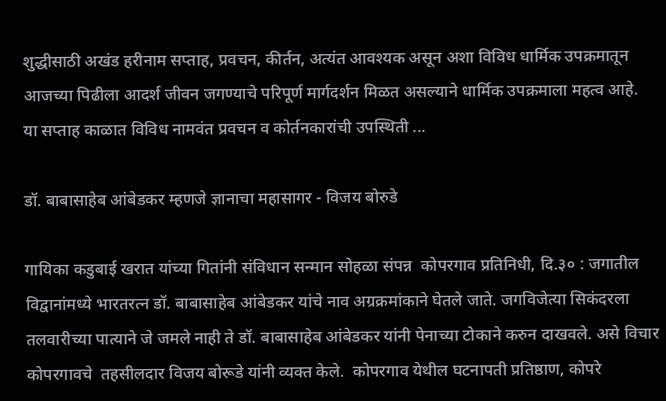शुद्धीसाठी अखंड हरीनाम सप्ताह, प्रवचन, कीर्तन, अत्यंत आवश्यक असून अशा विविध धार्मिक उपक्रमातून आजच्या पिढीला आदर्श जीवन जगण्याचे परिपूर्ण मार्गदर्शन मिळत असल्याने धार्मिक उपक्रमाला महत्व आहे.      या सप्ताह काळात विविध नामवंत प्रवचन व कोर्तनकारांची उपस्थिती ...

डॉ. बाबासाहेब आंबेडकर म्हणजे ज्ञानाचा महासागर - विजय बोरुडे

गायिका कडुबाई खरात यांच्या गितांनी संविधान सन्मान सोहळा संपन्न  कोपरगाव प्रतिनिधी, दि.३० : जगातील विद्वानांमध्ये भारतरत्न डॉ. बाबासाहेब आंबेडकर यांचे नाव अग्रक्रमांकाने घेतले जाते. जगविजेत्या सिकंदरला तलवारीच्या पात्याने जे जमले नाही ते डॉ. बाबासाहेब आंबेडकर यांनी पेनाच्या टोकाने करुन दाखवले. असे विचार कोपरगावचे  तहसीलदार विजय बोरूडे यांनी व्यक्त केले.  कोपरगाव येथील घटनापती प्रतिष्ठाण, कोपरे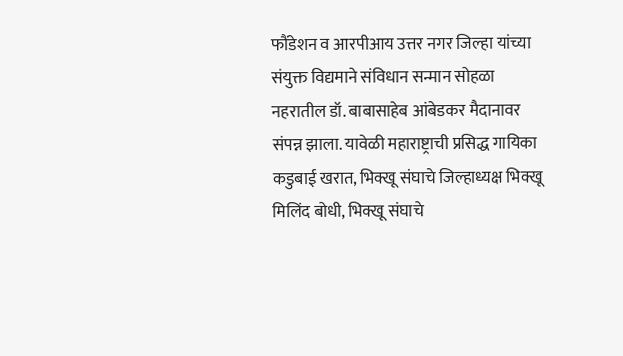फौंडेशन व आरपीआय उत्तर नगर जिल्हा यांच्या संयुक्त विद्यमाने संविधान सन्मान सोहळा नहरातील डॉ. बाबासाहेब आंबेडकर मैदानावर संपन्न झाला. यावेळी महाराष्ट्राची प्रसिद्ध गायिका कडुबाई खरात, भिक्खू संघाचे जिल्हाध्यक्ष भिक्खू मिलिंद बोधी, भिक्खू संघाचे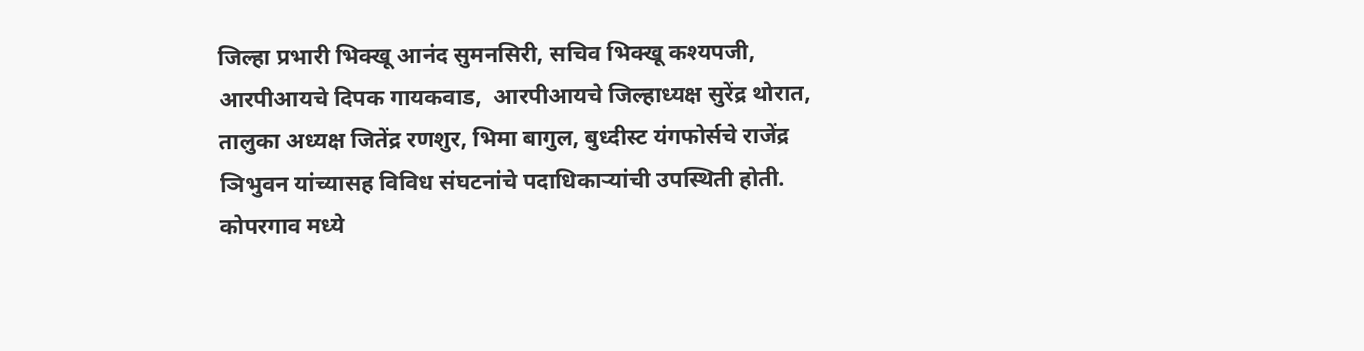जिल्हा प्रभारी भिक्खू आनंद सुमनसिरी, सचिव भिक्खू कश्यपजी, आरपीआयचे दिपक गायकवाड,  आरपीआयचे जिल्हाध्यक्ष सुरेंद्र थोरात, तालुका अध्यक्ष जितेंद्र रणशुर, भिमा बागुल, बुध्दीस्ट यंगफोर्सचे राजेंद्र ञिभुवन यांच्यासह विविध संघटनांचे पदाधिकाऱ्यांची उपस्थिती होती.   कोपरगाव मध्ये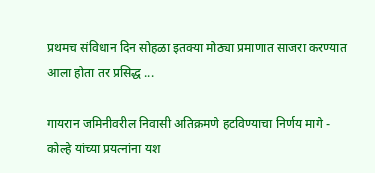प्रथमच संविधान दिन सोहळा इतक्या मोठ्या प्रमाणात साजरा करण्यात आला होता तर प्रसिद्ध ...

गायरान जमिनीवरील निवासी अतिक्रमणे हटविण्याचा निर्णय मागे - कोल्हे यांच्या प्रयत्नांना यश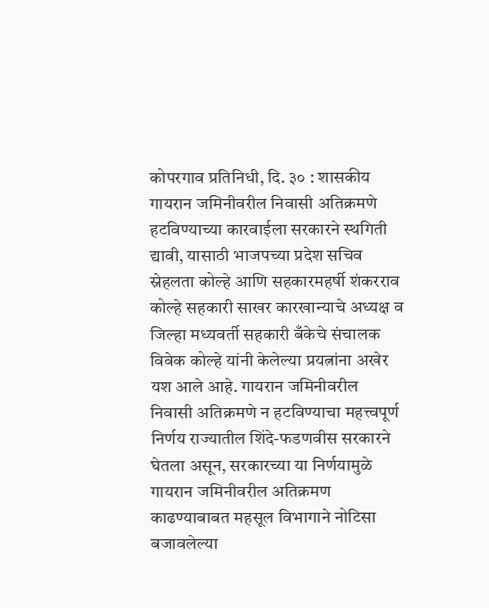कोपरगाव प्रतिनिधी, दि. ३० : शासकीय गायरान जमिनीवरील निवासी अतिक्रमणे हटविण्याच्या कारवाईला सरकारने स्थगिती द्यावी, यासाठी भाजपच्या प्रदेश सचिव स्नेहलता कोल्हे आणि सहकारमहर्षी शंकरराव कोल्हे सहकारी साखर कारखान्याचे अध्यक्ष व जिल्हा मध्यवर्ती सहकारी बँकेचे संचालक विवेक कोल्हे यांनी केलेल्या प्रयत्नांना अखेर यश आले आहे. गायरान जमिनीवरील निवासी अतिक्रमणे न हटविण्याचा महत्त्वपूर्ण निर्णय राज्यातील शिंदे-फडणवीस सरकारने घेतला असून, सरकारच्या या निर्णयामुळे गायरान जमिनीवरील अतिक्रमण काढण्याबाबत महसूल विभागाने नोटिसा बजावलेल्या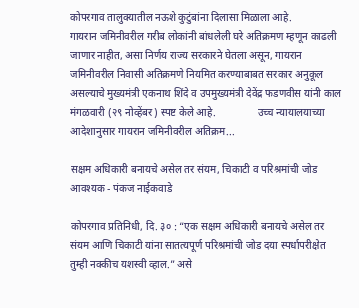कोपरगाव तालुक्यातील नऊशे कुटुंबांना दिलासा मिळाला आहे.               गायरान जमिनीवरील गरीब लोकांनी बांधलेली घरे अतिक्रमण म्हणून काढली जाणार नाहीत, असा निर्णय राज्य सरकारने घेतला असून, गायरान जमिनीवरील निवासी अतिक्रमणे नियमित करण्याबाबत सरकार अनुकूल असल्याचे मुख्‍यमंत्री एकनाथ शिंदे व उपमुख्‍यमंत्री देवेंद्र फडणवीस यांनी काल मंगळवारी (२९ नोव्हेंबर) स्पष्ट केले आहे.                उच्च न्यायालयाच्या आदेशानुसार गायरान जमिनीवरील अतिक्रम...

सक्षम अधिकारी बनायचे असेल तर संयम, चिकाटी व परिश्रमांची जोड आवश्यक - पंकज नाईकवाडे

कोपरगाव प्रतिनिधी, दि. ३० : “एक सक्षम अधिकारी बनायचे असेल तर संयम आणि चिकाटी यांना सातत्यपूर्ण परिश्रमांची जोड दया स्पर्धापरीक्षेत तुम्ही नक्कीच यशस्वी व्हाल.” असे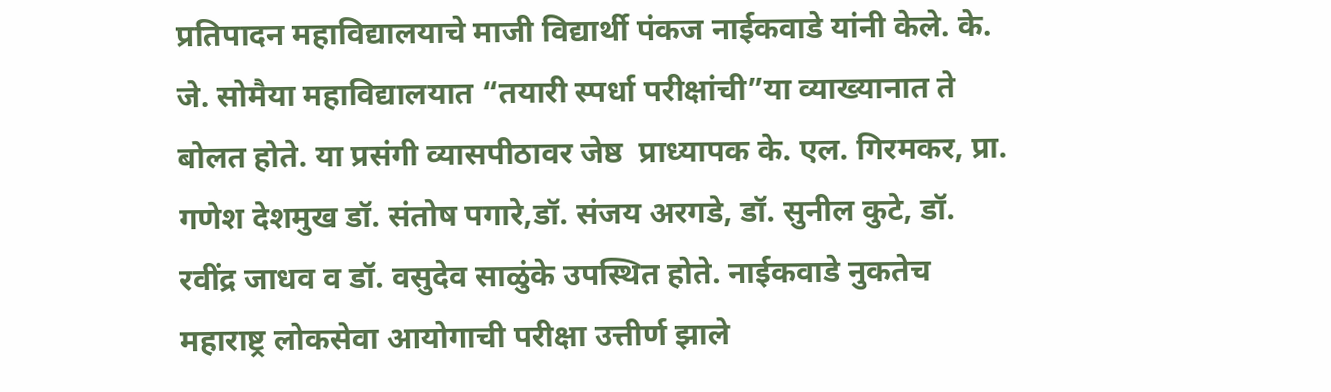प्रतिपादन महाविद्यालयाचे माजी विद्यार्थी पंकज नाईकवाडे यांनी केले. के. जे. सोमैया महाविद्यालयात “तयारी स्पर्धा परीक्षांची”या व्याख्यानात ते बोलत होते. या प्रसंगी व्यासपीठावर जेष्ठ  प्राध्यापक के. एल. गिरमकर, प्रा. गणेश देशमुख डॉ. संतोष पगारे,डॉ. संजय अरगडे, डॉ. सुनील कुटे, डॉ. रवींद्र जाधव व डॉ. वसुदेव साळुंके उपस्थित होते. नाईकवाडे नुकतेच महाराष्ट्र लोकसेवा आयोगाची परीक्षा उत्तीर्ण झाले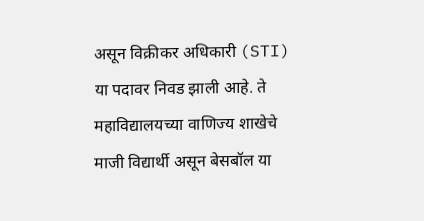असून विक्रीकर अधिकारी (STI) या पदावर निवड झाली आहे. ते महाविद्यालयच्या वाणिज्य शाखेचे माजी विद्यार्थी असून बेसबॉल या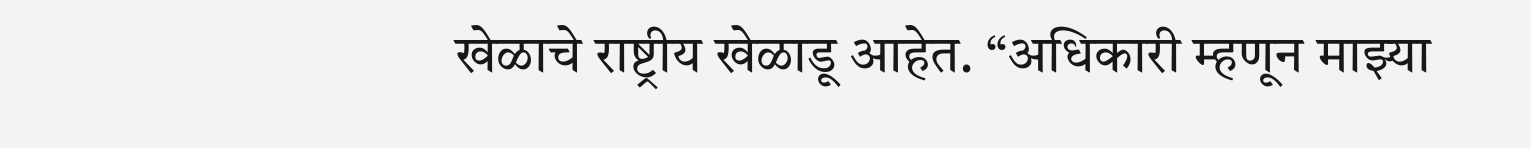खेळाचे राष्ट्रीय खेळाडू आहेत. “अधिकारी म्हणून माझ्या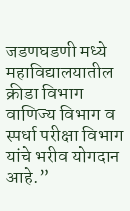जडणघडणी मध्ये महाविद्यालयातील क्रीडा विभाग वाणिज्य विभाग व स्पर्धा परीक्षा विभाग यांचे भरीव योगदान आहे.”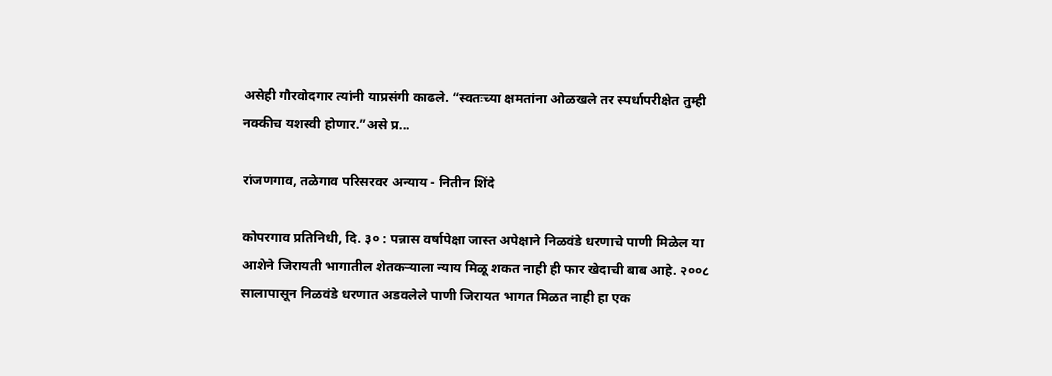असेही गौरवोदगार त्यांनी याप्रसंगी काढले. “स्वतःच्या क्षमतांना ओळखले तर स्पर्धापरीक्षेत तुम्ही नक्कीच यशस्वी होणार.”असे प्र...

रांजणगाव, तळेगाव परिसरवर अन्याय - नितीन शिंदे

कोपरगाव प्रतिनिधी, दि. ३० : पन्नास वर्षापेक्षा जास्त अपेक्षाने निळवंडे धरणाचे पाणी मिळेल या आशेने जिरायती भागातील शेतकऱ्याला न्याय मिळू शकत नाही ही फार खेदाची बाब आहे. २००८ सालापासून निळवंडे धरणात अडवलेले पाणी जिरायत भागत मिळत नाही हा एक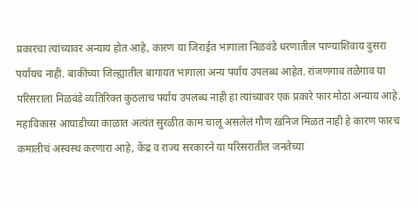प्रकारचा त्यांच्यावर अन्याय होत आहे, कारण या जिराईत भागाला निळवंडे धरणातील पाण्याशिवाय दुसरा पर्यायच नाही. बाकीच्या जिल्ह्यातील बागायत भागाला अन्य पर्याय उपलब्ध आहेत. रांजणगाव तळेगाव या परिसराला निळवंडे व्यतिरिक्त कुठलाच पर्याय उपलब्ध नाही हा त्यांच्यावर एक प्रकारे फार मोठा अन्याय आहे. महाविकास आघाडीच्या काळात अत्यंत सुरळीत काम चालू असलेलं गौण खनिज मिळत नाही हे कारण फारच कमालीचं अस्वस्थ करणारा आहे, केंद्र व राज्य सरकारने या परिसरातील जनतेच्या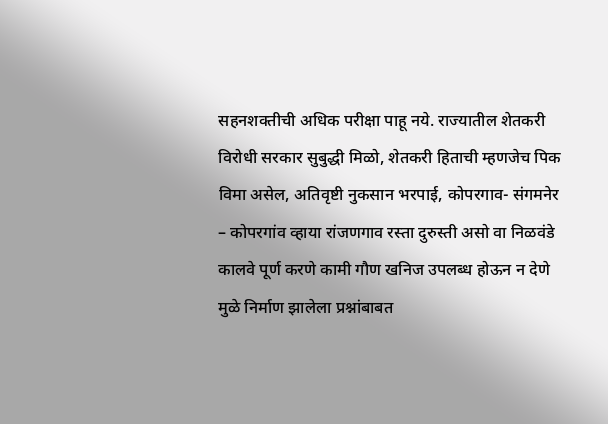सहनशक्तीची अधिक परीक्षा पाहू नये. राज्यातील शेतकरी विरोधी सरकार सुबुद्धी मिळो, शेतकरी हिताची म्हणजेच पिक विमा असेल, अतिवृष्टी नुकसान भरपाई, कोपरगाव- संगमनेर – कोपरगांव व्हाया रांजणगाव रस्ता दुरुस्ती असो वा निळवंडे कालवे पूर्ण करणे कामी गौण खनिज उपलब्ध होऊन न देणे मुळे निर्माण झालेला प्रश्नांबाबत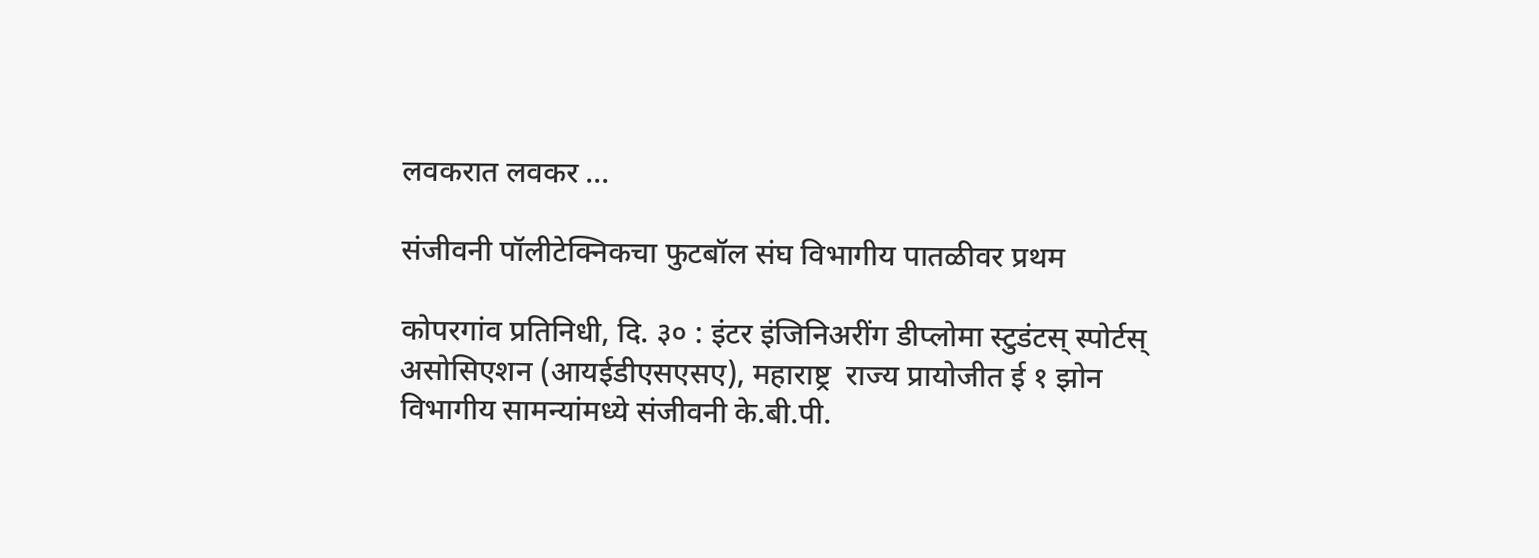लवकरात लवकर ...

संजीवनी पॉलीटेक्निकचा फुटबॉल संघ विभागीय पातळीवर प्रथम

कोपरगांव प्रतिनिधी, दि. ३० : इंटर इंजिनिअरींग डीप्लोमा स्टुडंटस् स्पोर्टस् असोसिएशन (आयईडीएसएसए), महाराष्ट्र  राज्य प्रायोजीत ई १ झोन विभागीय सामन्यांमध्ये संजीवनी के.बी.पी.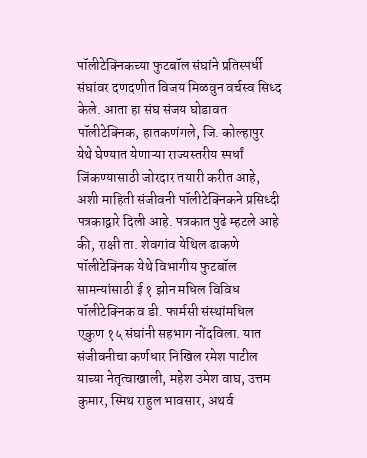पॉलीटेक्निकच्या फुटबॉल संघांने प्रतिस्पर्धी संघांवर दणदणीत विजय मिळवुन वर्चस्व सिध्द केले. आता हा संघ संजय घोडावत पॉलीटेक्निक, हातकणंगले, जि. कोल्हापुर येथे घेण्यात येणाऱ्या राज्यस्तरीय स्पर्धां जिंकण्यासाठी जोरदार तयारी करीत आहे, अशी माहिती संजीवनी पॉलीटेक्निकने प्रसिध्दी पत्रकाद्वारे दिली आहे. पत्रकात पुढे म्हटले आहे की, राक्षी ता. शेवगांव येथिल ढाकणे पॉलीटेक्निक येथे विभागीय फुटबॉल सामन्यांसाठी ई १ झोन मधिल विविध पॉलीटेक्निक व डी. फार्मसी संस्थांमधिल एकुण १५ संघांनी सहभाग नोंदविला. यात संजीवनीचा कर्णधार निखिल रमेश पाटील याच्या नेतृत्वाखाली, महेश उमेश वाघ, उत्तम कुमार, स्मिथ राहुल भावसार, अथर्व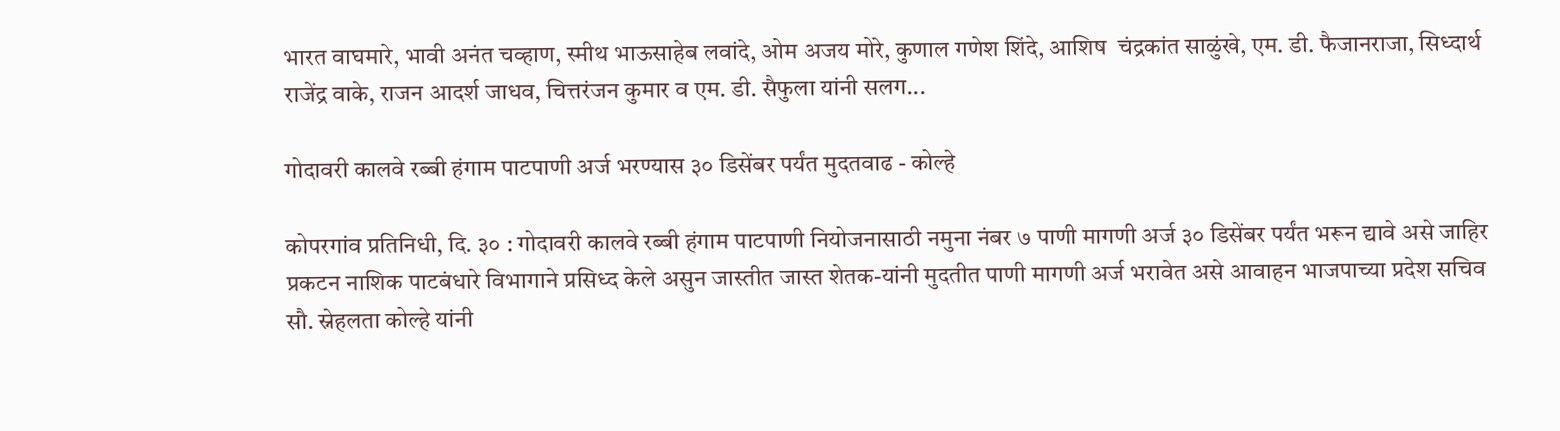भारत वाघमारे, भावी अनंत चव्हाण, स्मीथ भाऊसाहेब लवांदे, ओम अजय मोरे, कुणाल गणेश शिंदे, आशिष  चंद्रकांत साळुंखे, एम. डी. फैजानराजा, सिध्दार्थ राजेंद्र वाके, राजन आदर्श जाधव, चित्तरंजन कुमार व एम. डी. सैफुला यांनी सलग...

गोदावरी कालवे रब्बी हंगाम पाटपाणी अर्ज भरण्यास ३० डिसेंबर पर्यंत मुदतवाढ - कोल्हे

कोपरगांव प्रतिनिधी, दि. ३० : गोदावरी कालवे रब्बी हंगाम पाटपाणी नियोजनासाठी नमुना नंबर ७ पाणी मागणी अर्ज ३० डिसेंबर पर्यंत भरून द्यावे असे जाहिर प्रकटन नाशिक पाटबंधारे विभागाने प्रसिध्द केले असुन जास्तीत जास्त शेतक-यांनी मुदतीत पाणी मागणी अर्ज भरावेत असे आवाहन भाजपाच्या प्रदेश सचिव सौ. स्नेहलता कोल्हे यांनी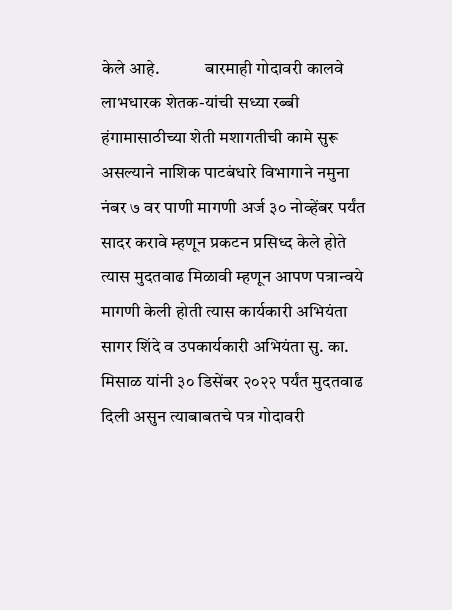केले आहे.             बारमाही गोदावरी कालवे लाभधारक शेतक-यांची सध्या रब्बी हंगामासाठीच्या शेती मशागतीची कामे सुरू असल्याने नाशिक पाटबंधारे विभागाने नमुना नंबर ७ वर पाणी मागणी अर्ज ३० नोव्हेंबर पर्यंत सादर करावे म्हणून प्रकटन प्रसिध्द केले होते त्यास मुदतवाढ मिळावी म्हणून आपण पत्रान्वये मागणी केली होती त्यास कार्यकारी अभियंता सागर शिंदे व उपकार्यकारी अभियंता सु. का. मिसाळ यांनी ३० डिसेंबर २०२२ पर्यंत मुदतवाढ दिली असुन त्याबाबतचे पत्र गोदावरी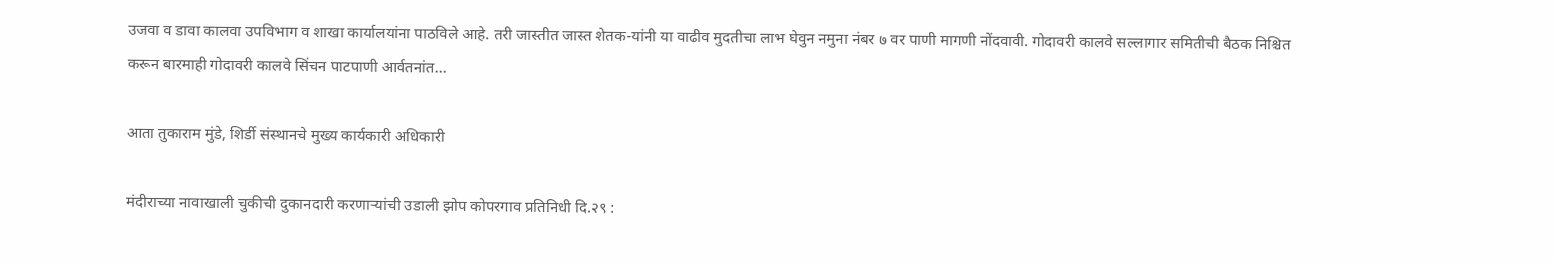उजवा व डावा कालवा उपविभाग व शाखा कार्यालयांना पाठविले आहे. तरी जास्तीत जास्त शेतक-यांनी या वाढीव मुदतीचा लाभ घेवुन नमुना नंबर ७ वर पाणी मागणी नोंदवावी. गोदावरी कालवे सल्लागार समितीची बैठक निश्चित करून बारमाही गोदावरी कालवे सिंचन पाटपाणी आर्वतनांत...

आता तुकाराम मुंडे, शिर्डी संस्थानचे मुख्य कार्यकारी अधिकारी

मंदीराच्या नावाखाली चुकीची दुकानदारी करणाऱ्यांची उडाली झोप कोपरगाव प्रतिनिधी दि.२९ :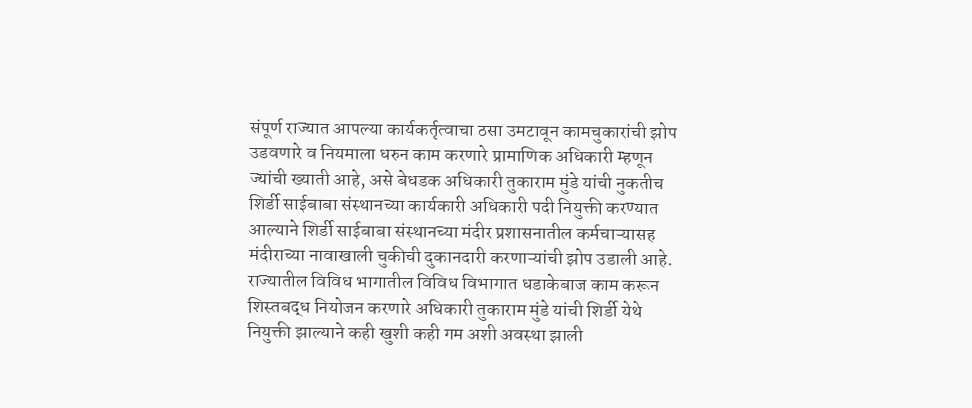संपूर्ण राज्यात आपल्या कार्यकर्तृत्वाचा ठसा उमटावून कामचुकारांची झोप उडवणारे व नियमाला धरुन काम करणारे प्रामाणिक अधिकारी म्हणून ज्यांची ख्याती आहे, असे बेधडक अधिकारी तुकाराम मुंडे यांची नुकतीच शिर्डी साईबाबा संस्थानच्या कार्यकारी अधिकारी पदी नियुक्ती करण्यात आल्याने शिर्डी साईबाबा संस्थानच्या मंदीर प्रशासनातील कर्मचाऱ्यासह मंदीराच्या नावाखाली चुकीची दुकानदारी करणाऱ्यांची झोप उडाली आहे. राज्यातील विविध भागातील विविध विभागात धडाकेबाज काम करून शिस्तबद्ध नियोजन करणारे अधिकारी तुकाराम मुंडे यांची शिर्डी येथे नियुक्ती झाल्याने कही खुशी कही गम अशी अवस्था झाली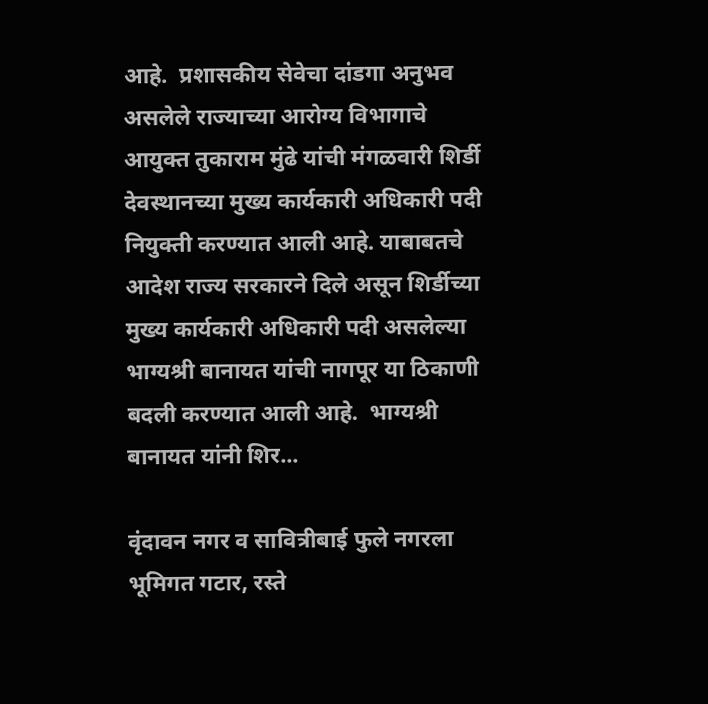आहे.  प्रशासकीय सेवेचा दांडगा अनुभव असलेले राज्याच्या आरोग्य विभागाचे आयुक्त तुकाराम मुंढे यांची मंगळवारी शिर्डी देवस्थानच्या मुख्य कार्यकारी अधिकारी पदी नियुक्ती करण्यात आली आहे. याबाबतचे आदेश राज्य सरकारने दिले असून शिर्डीच्या मुख्य कार्यकारी अधिकारी पदी असलेल्या भाग्यश्री बानायत यांची नागपूर या ठिकाणी बदली करण्यात आली आहे.  भाग्यश्री बानायत यांनी शिर...

वृंदावन नगर व सावित्रीबाई फुले नगरला भूमिगत गटार, रस्ते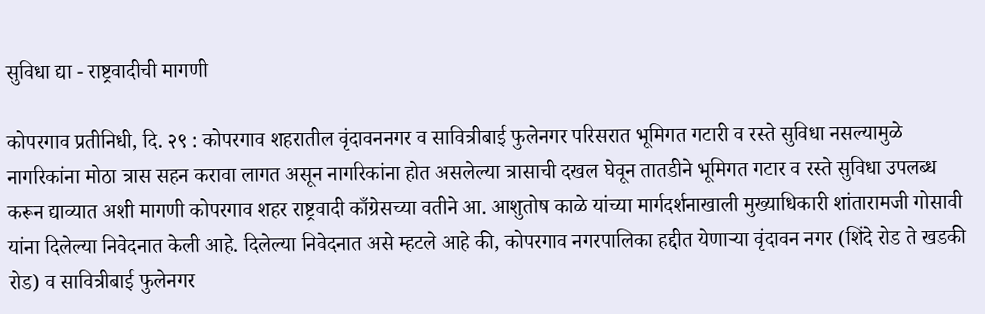सुविधा द्या - राष्ट्रवादीची मागणी

कोपरगाव प्रतीनिधी, दि. २९ : कोपरगाव शहरातील वृंदावननगर व सावित्रीबाई फुलेनगर परिसरात भूमिगत गटारी व रस्ते सुविधा नसल्यामुळे नागरिकांना मोठा त्रास सहन करावा लागत असून नागरिकांना होत असलेल्या त्रासाची दखल घेवून तातडीने भूमिगत गटार व रस्ते सुविधा उपलब्ध करून द्याव्यात अशी मागणी कोपरगाव शहर राष्ट्रवादी काँग्रेसच्या वतीने आ. आशुतोष काळे यांच्या मार्गदर्शनाखाली मुख्याधिकारी शांतारामजी गोसावी यांना दिलेल्या निवेदनात केली आहे. दिलेल्या निवेदनात असे म्हटले आहे की, कोपरगाव नगरपालिका हद्दीत येणाऱ्या वृंदावन नगर (शिंदे रोड ते खडकी रोड) व सावित्रीबाई फुलेनगर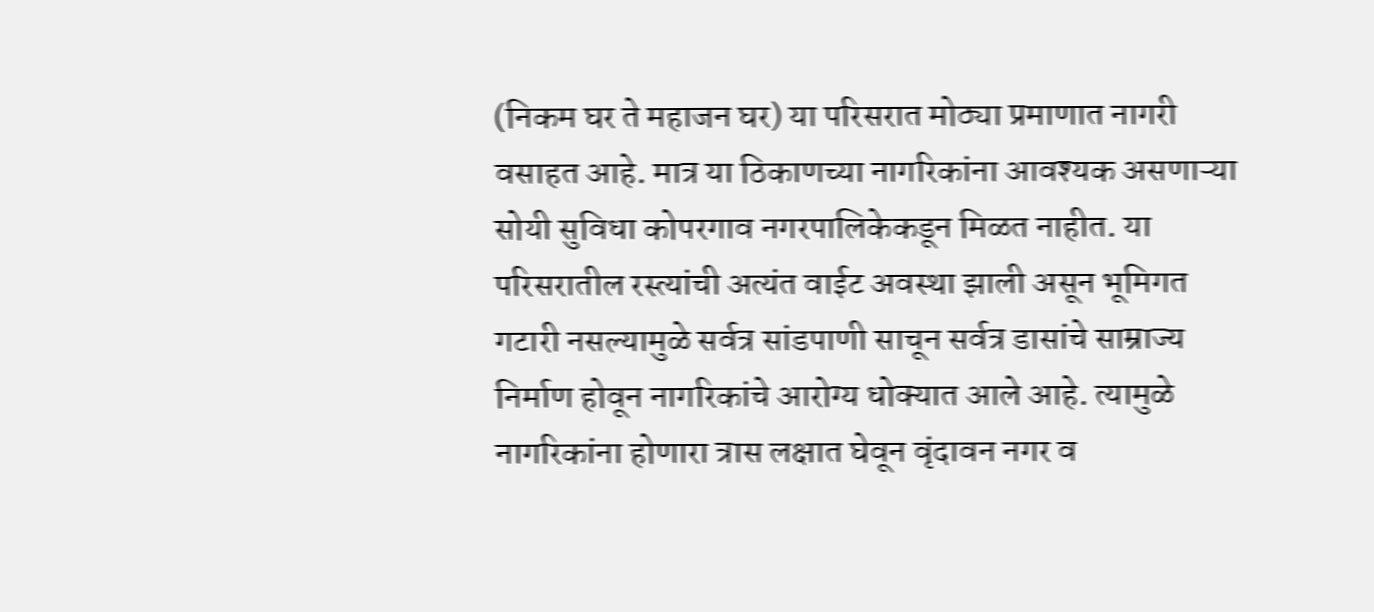(निकम घर ते महाजन घर) या परिसरात मोठ्या प्रमाणात नागरी वसाहत आहे. मात्र या ठिकाणच्या नागरिकांना आवश्यक असणाऱ्या सोयी सुविधा कोपरगाव नगरपालिकेकडून मिळत नाहीत. या परिसरातील रस्त्यांची अत्यंत वाईट अवस्था झाली असून भूमिगत गटारी नसल्यामुळे सर्वत्र सांडपाणी साचून सर्वत्र डासांचे साम्राज्य निर्माण होवून नागरिकांचे आरोग्य धोक्यात आले आहे. त्यामुळे नागरिकांना होणारा त्रास लक्षात घेवून वृंदावन नगर व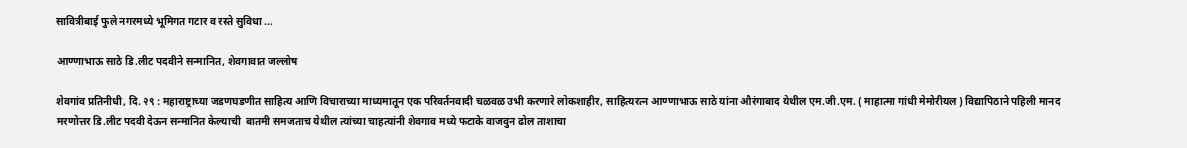सावित्रीबाई फुले नगरमध्ये भूमिगत गटार व रस्ते सुविधा ...

आण्णाभाऊ साठे डि.लीट पदवीने सन्मानित, शेवगावात जल्लोष

शेवगांव प्रतिनीधी, दि. २९ : महाराष्ट्राच्या जडणघडणीत साहित्य आणि विचाराच्या माध्यमातून एक परिवर्तनवादी चळवळ उभी करणारे लोकशाहीर, साहित्यरत्न आण्णाभाऊ साठे यांना औरंगाबाद येथील एम.जी.एम. ( माहात्मा गांधी मेमोरीयल ) विद्यापिठाने पहिली मानद मरणोत्तर डि.लीट पदवी देऊन सन्मानित केल्याची  बातमी समजताच येथील त्यांच्या चाहत्यांनी शेवगाव मध्ये फटाके वाजवुन ढोल ताशाचा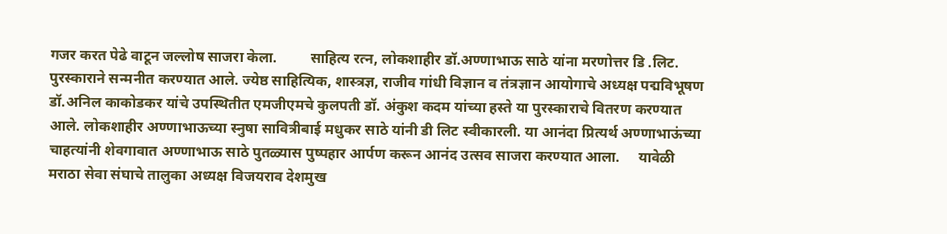गजर करत पेढे वाटून जल्लोष साजरा केला.         साहित्य रत्न, लोकशाहीर डॉ.अण्णाभाऊ साठे यांना मरणोत्तर डि .लिट. पुरस्काराने सन्मनीत करण्यात आले. ज्येष्ठ साहित्यिक, शास्त्रज्ञ, राजीव गांधी विज्ञान व तंत्रज्ञान आयोगाचे अध्यक्ष पद्मविभूषण डॉ.अनिल काकोडकर यांचे उपस्थितीत एमजीएमचे कुलपती डॉ. अंकुश कदम यांच्या हस्ते या पुरस्काराचे वितरण करण्यात आले. लोकशाहीर अण्णाभाऊच्या स्नुषा सावित्रीबाई मधुकर साठे यांनी डी लिट स्वीकारली. या आनंदा प्रित्यर्थ अण्णाभाऊंच्या चाहत्यांनी शेवगावात अण्णाभाऊ साठे पुतळ्यास पुष्पहार आर्पण करून आनंद उत्सव साजरा करण्यात आला.     यावेळी मराठा सेवा संघाचे तालुका अध्यक्ष विजयराव देशमुख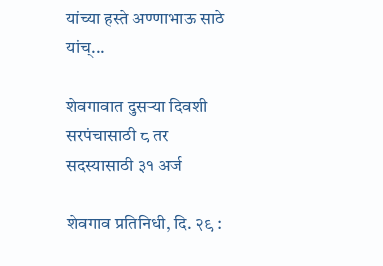यांच्या हस्ते अण्णाभाऊ साठे यांच्...

शेवगावात दुसऱ्या दिवशी सरपंचासाठी ८ तर सदस्यासाठी ३१ अर्ज

शेवगाव प्रतिनिधी, दि. २९ :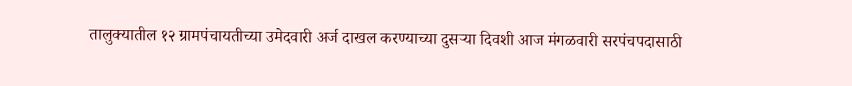तालुक्यातील १२ ग्रामपंचायतीच्या उमेदवारी अर्ज दाखल करण्याच्या दुसऱ्या दिवशी आज मंगळवारी सरपंचपदासाठी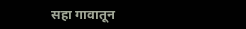सहा गावातून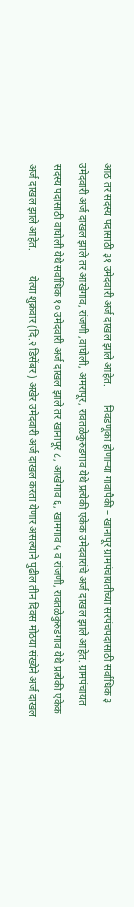आठ तर सदस्य पदासाठी ३१ उमेदवारी अर्ज दाखल झाले आहेत.       निवडणूका होणाऱ्या गावापैकी – खानापूर ग्रामपंचायतीच्या सरपंचपदासाठी सर्वाधिक ३ उमेदवारी अर्ज दाखल झाले तर आखेगाव, रांजणी ,वाघोली, अमरापूर, रावतळेकुरुडगाव येथे प्रत्येकी एकेक उमेदवारांचे अर्ज दाखल झाले आहेत. ग्रामपंचायत सदस्य पदासाठी वाघोली येथे सर्वाधिक १० उमेदवारी अर्ज दाखल झाले तर खानापूर ८, आखेगाव ६, खामगाव ५ व रांजणी, रावतळेकुरुडगाव येथे प्रत्येकी एकेक अर्ज दाखल झाले आहेत.          येत्या शुक्रवार (दि.२ डिसेंबर ) अखेर उमेदवारी अर्ज दाखल करता येणार असल्याने पुढील तीन दिवस मोठया संख्येने अर्ज दाखल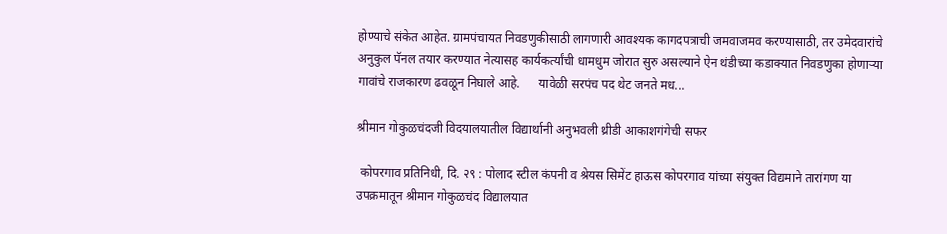होण्याचे संकेत आहेत. ग्रामपंचायत निवडणुकीसाठी लागणारी आवश्यक कागदपत्राची जमवाजमव करण्यासाठी, तर उमेदवारांचे अनुकुल पॅनल तयार करण्यात नेत्यासह कार्यकर्त्यांची धामधुम जोरात सुरु असल्याने ऐन थंडीच्या कडाक्यात निवडणुका होणाऱ्या गावांचे राजकारण ढवळून निघाले आहे.      यावेळी सरपंच पद थेट जनते मध...

श्रीमान गोकुळचंदजी विदयालयातील विद्यार्थानी अनुभवली थ्रीडी आकाशगंगेची सफर

 कोपरगाव प्रतिनिधी, दि. २९ : पोलाद स्टील कंपनी व श्रेयस सिमेंट हाऊस कोपरगाव यांच्या संयुक्त विद्यमाने तारांगण या उपक्रमातून श्रीमान गोकुळचंद विद्यालयात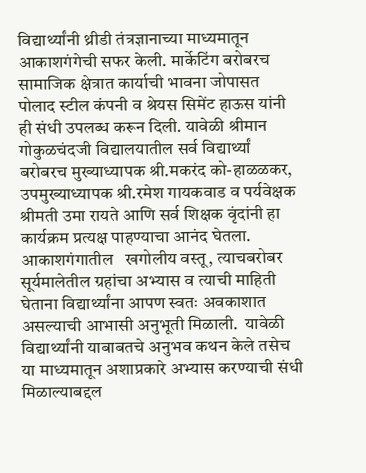विद्यार्थ्यांनी थ्रीडी तंत्रज्ञानाच्या माध्यमातून आकाशगंगेची सफर केली. मार्केटिंग बरोबरच सामाजिक क्षेत्रात कार्याची भावना जोपासत पोलाद स्टील कंपनी व श्रेयस सिमेंट हाऊस यांनी ही संधी उपलब्ध करून दिली. यावेळी श्रीमान गोकुळचंदजी विद्यालयातील सर्व विद्यार्थ्यां बरोबरच मुख्याध्यापक श्री.मकरंद को-हाळळकर, उपमुख्याध्यापक श्री.रमेश गायकवाड व पर्यवेक्षक श्रीमती उमा रायते आणि सर्व शिक्षक वृंदांनी हा कार्यक्रम प्रत्यक्ष पाहण्याचा आनंद घेतला. आकाशगंगातील   खगोलीय वस्तू, त्याचबरोबर सूर्यमालेतील ग्रहांचा अभ्यास व त्याची माहिती घेताना विद्यार्थ्यांना आपण स्वतः अवकाशात असल्याची आभासी अनुभूती मिळाली.  यावेळी विद्यार्थ्यांनी याबाबतचे अनुभव कथन केले तसेच या माध्यमातून अशाप्रकारे अभ्यास करण्याची संधी मिळाल्याबद्दल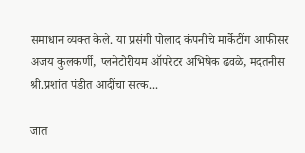समाधान व्यक्त केले. या प्रसंगी पोलाद कंपनीचे मार्केटींग आफीसर अजय कुलकर्णी, प्लनेटोरीयम ऑपरेटर अभिषेक ढवळे, मदतनीस श्री.प्रशांत पंडीत आदींचा सत्क...

जात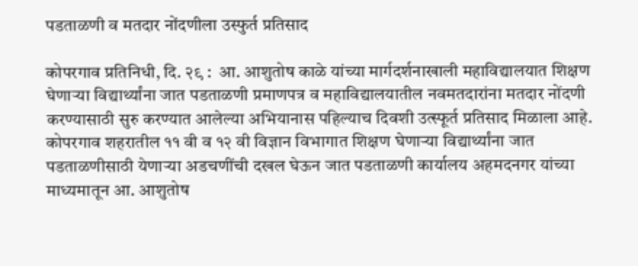पडताळणी व मतदार नोंदणीला उस्फुर्त प्रतिसाद

कोपरगाव प्रतिनिधी, दि. २९ :  आ. आशुतोष काळे यांच्या मार्गदर्शनाखाली महाविद्यालयात शिक्षण घेणाऱ्या विद्यार्थ्यांना जात पडताळणी प्रमाणपत्र व महाविद्यालयातील नवमतदारांना मतदार नोंदणी करण्यासाठी सुरु करण्यात आलेल्या अभियानास पहिल्याच दिवशी उत्स्फूर्त प्रतिसाद मिळाला आहे. कोपरगाव शहरातील ११ वी व १२ वी विज्ञान विभागात शिक्षण घेणाऱ्या विद्यार्थ्यांना जात पडताळणीसाठी येणाऱ्या अडचणींची दखल घेऊन जात पडताळणी कार्यालय अहमदनगर यांच्या माध्यमातून आ. आशुतोष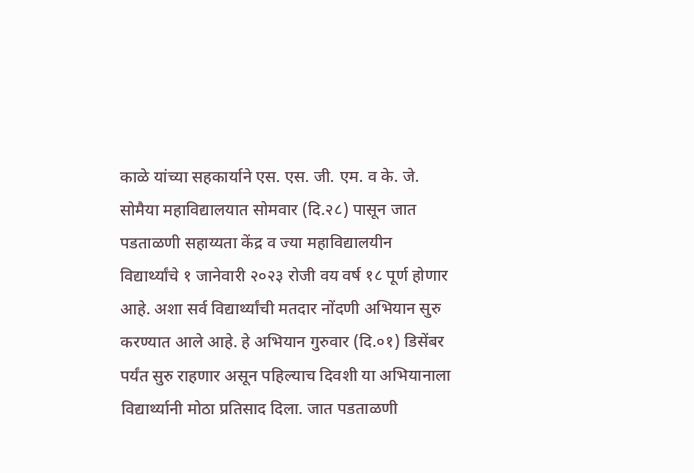काळे यांच्या सहकार्याने एस. एस. जी. एम. व के. जे. सोमैया महाविद्यालयात सोमवार (दि.२८) पासून जात पडताळणी सहाय्यता केंद्र व ज्या महाविद्यालयीन विद्यार्थ्यांचे १ जानेवारी २०२३ रोजी वय वर्ष १८ पूर्ण होणार आहे. अशा सर्व विद्यार्थ्यांची मतदार नोंदणी अभियान सुरु करण्यात आले आहे. हे अभियान गुरुवार (दि.०१) डिसेंबर पर्यंत सुरु राहणार असून पहिल्याच दिवशी या अभियानाला विद्यार्थ्यानी मोठा प्रतिसाद दिला. जात पडताळणी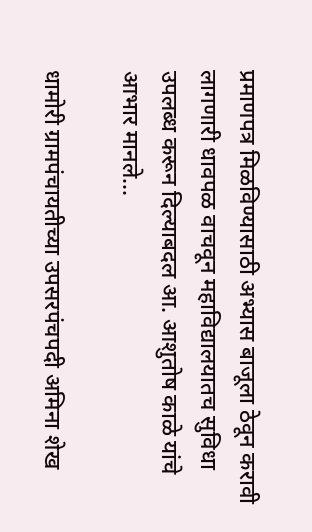प्रमाणपत्र मिळविण्यासाठी अभ्यास बाजूला ठेवून करावी लागणारी धावपळ वाचवून महाविद्यालयातच सुविधा उपलब्ध करून दिल्याबदल आ. आशुतोष काळे यांचे आभार मानले...

धामोरी ग्रामपंचायतीच्या उपसरपंचपदी अमिना शेख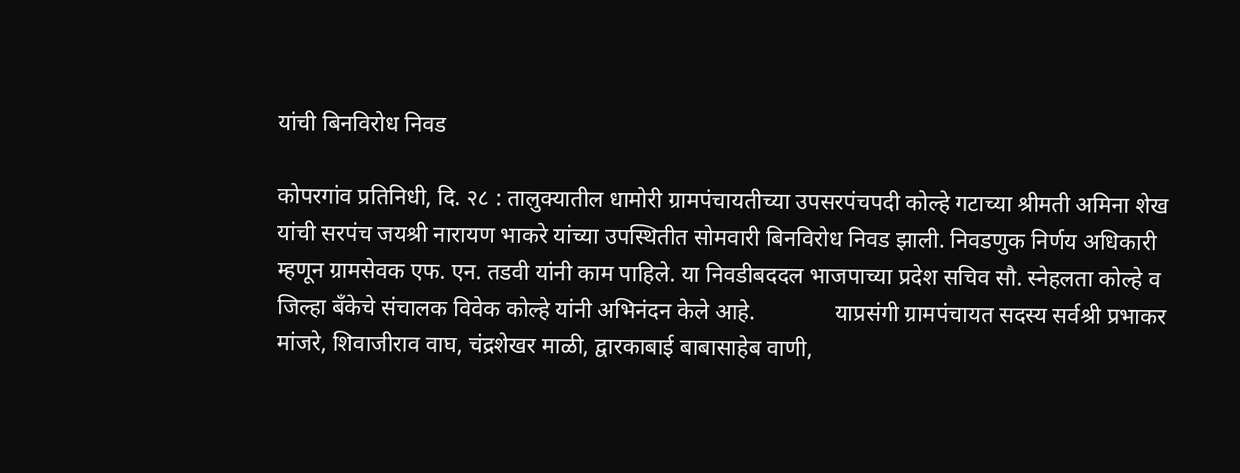यांची बिनविरोध निवड

कोपरगांव प्रतिनिधी, दि. २८ : तालुक्यातील धामोरी ग्रामपंचायतीच्या उपसरपंचपदी कोल्हे गटाच्या श्रीमती अमिना शेख यांची सरपंच जयश्री नारायण भाकरे यांच्या उपस्थितीत सोमवारी बिनविरोध निवड झाली. निवडणुक निर्णय अधिकारी म्हणून ग्रामसेवक एफ. एन. तडवी यांनी काम पाहिले. या निवडीबददल भाजपाच्या प्रदेश सचिव सौ. स्नेहलता कोल्हे व जिल्हा बँकेचे संचालक विवेक कोल्हे यांनी अभिनंदन केले आहे.              याप्रसंगी ग्रामपंचायत सदस्य सर्वश्री प्रभाकर मांजरे, शिवाजीराव वाघ, चंद्रशेखर माळी, द्वारकाबाई बाबासाहेब वाणी,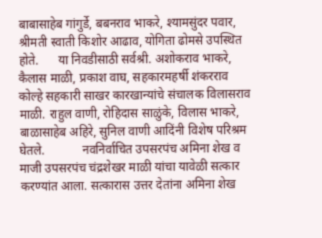बाबासाहेब गांगुर्डे, बबनराव भाकरे, श्यामसुंदर पवार, श्रीमती स्वाती किशोर आढाव, योगिता ढोमसे उपस्थित होते.      या निवडीसाठी सर्वश्री. अशोकराव भाकरे, कैलास माळी, प्रकाश वाघ, सहकारमहर्षी शंकरराव कोल्हे सहकारी साखर कारखान्यांचे संचालक विलासराव माळी. राहुल वाणी, रोहिदास साळुंके, विलास भाकरे, बाळासाहेब अहिरे, सुनिल वाणी आदिंनी विशेष परिश्रम घेतले.            नवनिर्वाचित उपसरपंच अमिना शेख व माजी उपसरपंच चंद्रशेखर माळी यांचा यावेळी सत्कार करण्यांत आला. सत्कारास उत्तर देतांना अमिना शेख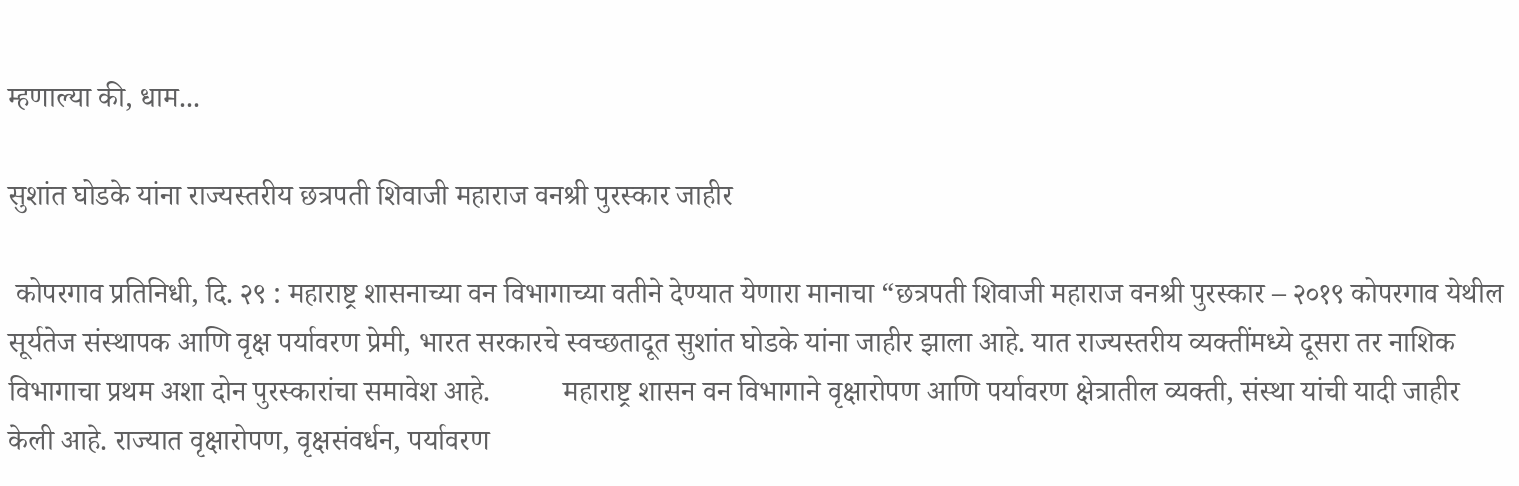म्हणाल्या की, धाम...

सुशांत घोडके यांना राज्यस्तरीय छत्रपती शिवाजी महाराज वनश्री पुरस्कार जाहीर

 कोपरगाव प्रतिनिधी, दि. २९ : महाराष्ट्र शासनाच्या वन विभागाच्या वतीने देण्यात येणारा मानाचा “छत्रपती शिवाजी महाराज वनश्री पुरस्कार – २०१९ कोपरगाव येथील सूर्यतेज संस्थापक आणि वृक्ष पर्यावरण प्रेमी, भारत सरकारचे स्वच्छतादूत सुशांत घोडके यांना जाहीर झाला आहे. यात राज्यस्तरीय व्यक्तींमध्ये दूसरा तर नाशिक विभागाचा प्रथम अशा दोन पुरस्कारांचा समावेश आहे.          महाराष्ट्र शासन वन विभागाने वृक्षारोपण आणि पर्यावरण क्षेत्रातील व्यक्ती, संस्था यांची यादी जाहीर केली आहे. राज्यात वृक्षारोपण, वृक्षसंवर्धन, पर्यावरण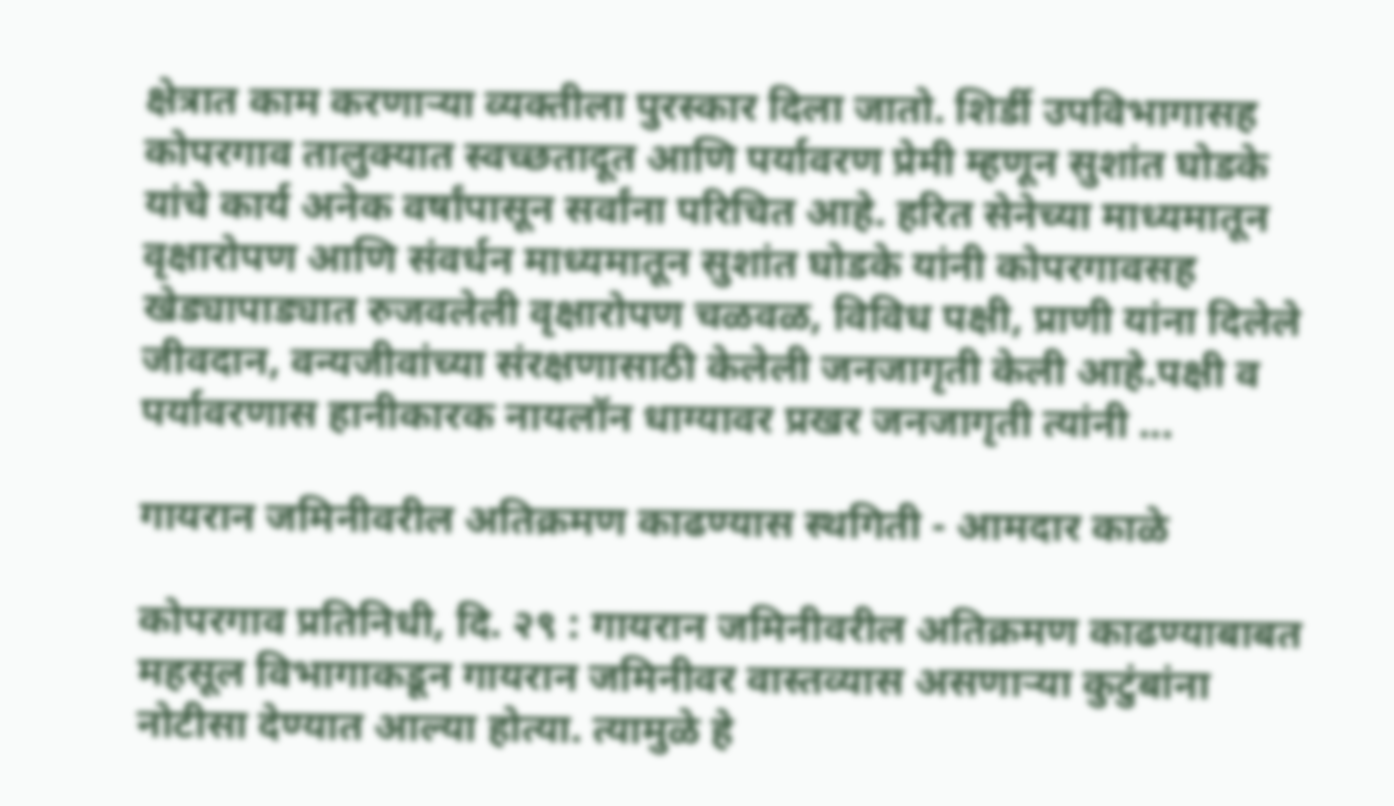क्षेत्रात काम करणाऱ्या व्यक्तीला पुरस्कार दिला जातो. शिर्डी उपविभागासह कोपरगाव तालुक्यात स्वच्छतादूत आणि पर्यावरण प्रेमी म्हणून सुशांत घोडके यांचे कार्य अनेक वर्षांपासून सर्वांना परिचित आहे. हरित सेनेच्या माध्यमातून वृक्षारोपण आणि संवर्धन माध्यमातून सुशांत घोडके यांनी कोपरगावसह खेड्यापाड्यात रुजवलेली वृक्षारोपण चळवळ, विविध पक्षी, प्राणी यांना दिलेले जीवदान, वन्यजीवांच्या संरक्षणासाठी केलेली जनजागृती केली आहे.पक्षी व पर्यावरणास हानीकारक नायलॉन धाग्यावर प्रखर जनजागृती त्यांनी ...

गायरान जमिनीवरील अतिक्रमण काढण्यास स्थगिती - आमदार काळे

कोपरगाव प्रतिनिधी, दि. २९ : गायरान जमिनीवरील अतिक्रमण काढण्याबाबत महसूल विभागाकडून गायरान जमिनीवर वास्तव्यास असणाऱ्या कुटुंबांना नोटीसा देण्यात आल्या होत्या. त्यामुळे हे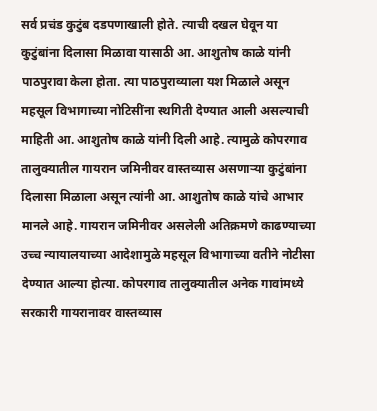सर्व प्रचंड कुटुंब दडपणाखाली होते. त्याची दखल घेवून या कुटुंबांना दिलासा मिळावा यासाठी आ. आशुतोष काळे यांनी पाठपुरावा केला होता. त्या पाठपुराव्याला यश मिळाले असून महसूल विभागाच्या नोटिसींना स्थगिती देण्यात आली असल्याची माहिती आ. आशुतोष काळे यांनी दिली आहे. त्यामुळे कोपरगाव तालुक्यातील गायरान जमिनीवर वास्तव्यास असणाऱ्या कुटुंबांना दिलासा मिळाला असून त्यांनी आ. आशुतोष काळे यांचे आभार मानले आहे. गायरान जमिनीवर असलेली अतिक्रमणे काढण्याच्या उच्च न्यायालयाच्या आदेशामुळे महसूल विभागाच्या वतीने नोटीसा देण्यात आल्या होत्या. कोपरगाव तालुक्यातील अनेक गावांमध्ये सरकारी गायरानावर वास्तव्यास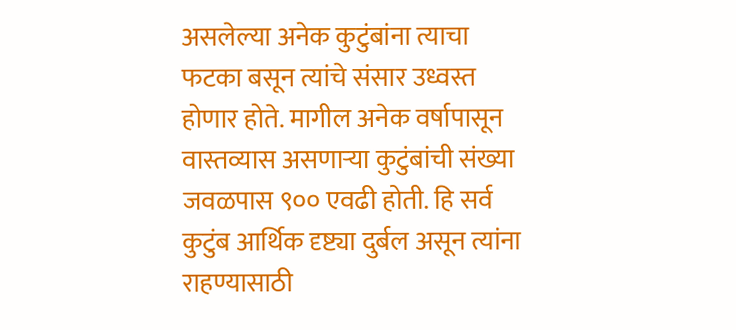असलेल्या अनेक कुटुंबांना त्याचा फटका बसून त्यांचे संसार उध्वस्त होणार होते. मागील अनेक वर्षापासून वास्तव्यास असणाऱ्या कुटुंबांची संख्या जवळपास ९०० एवढी होती. हि सर्व कुटुंब आर्थिक दृष्ट्या दुर्बल असून त्यांना राहण्यासाठी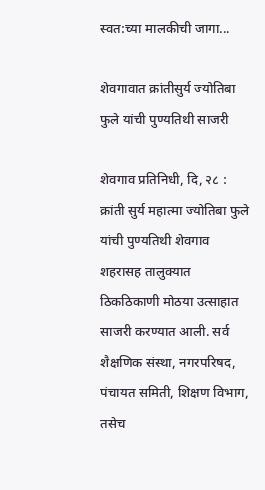स्वत:च्या मालकीची जागा...

शेवगावात क्रांतीसुर्य ज्योतिबा फुले यांची पुण्यतिथी साजरी

शेवगाव प्रतिनिधी, दि, २८ : क्रांती सुर्य महात्मा ज्योतिबा फुले यांची पुण्यतिथी शेवगाव शहरासह तालुक्यात ठिकठिकाणी मोठया उत्साहात साजरी करण्यात आली. सर्व शैक्षणिक संस्था, नगरपरिषद, पंचायत समिती, शिक्षण विभाग, तसेच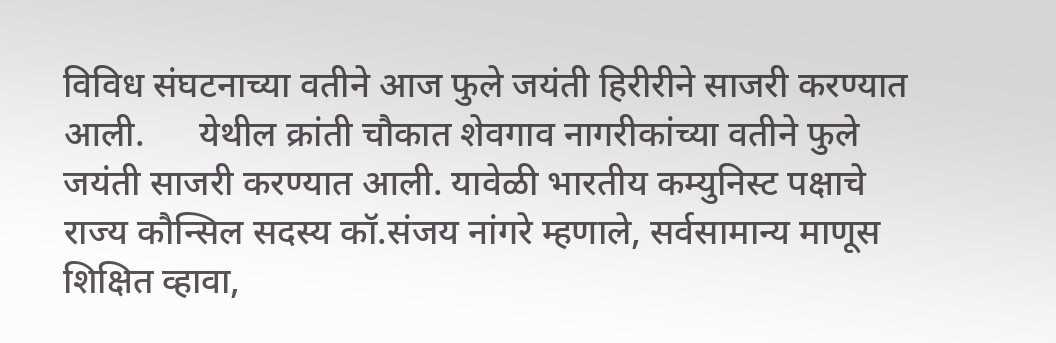विविध संघटनाच्या वतीने आज फुले जयंती हिरीरीने साजरी करण्यात आली.      येथील क्रांती चौकात शेवगाव नागरीकांच्या वतीने फुले जयंती साजरी करण्यात आली. यावेळी भारतीय कम्युनिस्ट पक्षाचे राज्य कौन्सिल सदस्य कॉ.संजय नांगरे म्हणाले, सर्वसामान्य माणूस शिक्षित व्हावा,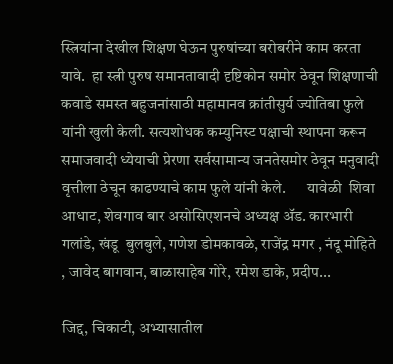स्त्रियांना देखील शिक्षण घेऊन पुरुषांच्या बरोबरीने काम करता यावे.  हा स्त्री पुरुष समानतावादी दृष्टिकोन समोर ठेवून शिक्षणाची कवाडे समस्त बहुजनांसाठी महामानव क्रांतीसुर्य ज्योतिबा फुले यांनी खुली केली. सत्यशोधक कम्युनिस्ट पक्षाची स्थापना करून समाजवादी ध्येयाची प्रेरणा सर्वसामान्य जनतेसमोर ठेवून मनुवादी वृत्तीला ठेचून काढण्याचे काम फुले यांनी केले.       यावेळी  शिवा आधाट, शेवगाव बार असोसिएशनचे अध्यक्ष ॲड. कारभारी गलांडे, खंडू  बुलबुले, गणेश डोमकावळे, राजेंद्र मगर , नंदू मोहिते , जावेद बागवान, बाळासाहेब गोरे, रमेश डाके, प्रदीप...

जिद्द, चिकाटी, अभ्यासातील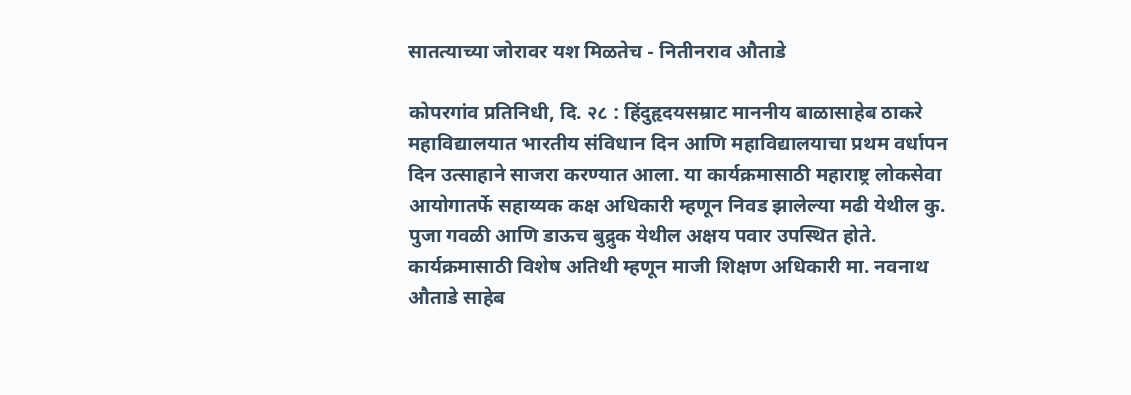सातत्याच्या जोरावर यश मिळतेच - नितीनराव औताडे

कोपरगांव प्रतिनिधी, दि. २८ : हिंदुहृदयसम्राट माननीय बाळासाहेब ठाकरे महाविद्यालयात भारतीय संविधान दिन आणि महाविद्यालयाचा प्रथम वर्धापन दिन उत्साहाने साजरा करण्यात आला. या कार्यक्रमासाठी महाराष्ट्र लोकसेवा आयोगातर्फे सहाय्यक कक्ष अधिकारी म्हणून निवड झालेल्या मढी येथील कु. पुजा गवळी आणि डाऊच बुद्रुक येथील अक्षय पवार उपस्थित होते. कार्यक्रमासाठी विशेष अतिथी म्हणून माजी शिक्षण अधिकारी मा. नवनाथ औताडे साहेब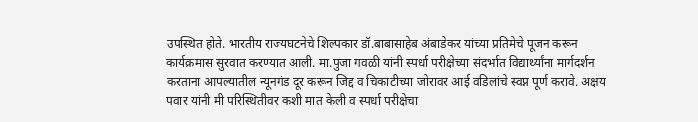उपस्थित होते. भारतीय राज्यघटनेचे शिल्पकार डॉ.बाबासाहेब अंबाडेकर यांच्या प्रतिमेचे पूजन करून कार्यक्रमास सुरवात करण्यात आली. मा.पुजा गवळी यांनी स्पर्धा परीक्षेच्या संदर्भात विद्यार्थ्यांना मार्गदर्शन करताना आपल्यातील न्यूनगंड दूर करून जिद्द व चिकाटीच्या जोरावर आई वडिलांचे स्वप्न पूर्ण करावे. अक्षय पवार यांनी मी परिस्थितीवर कशी मात केली व स्पर्धा परीक्षेचा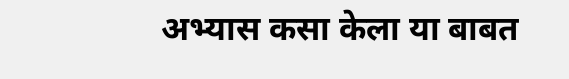अभ्यास कसा केला या बाबत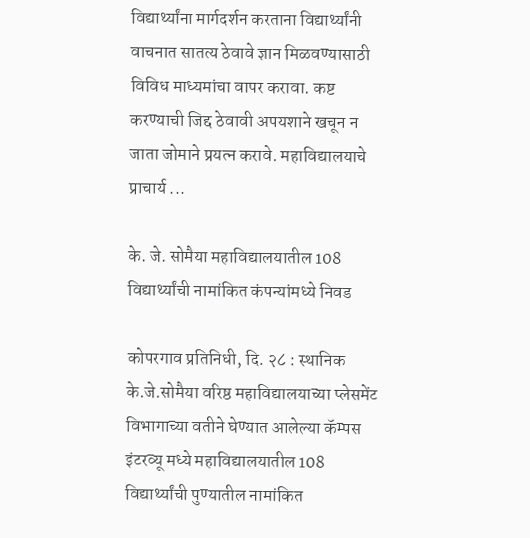विद्यार्थ्यांना मार्गदर्शन करताना विद्यार्थ्यांनी वाचनात सातत्य ठेवावे ज्ञान मिळवण्यासाठी विविध माध्यमांचा वापर करावा. कष्ट करण्याची जिद्द ठेवावी अपयशाने खचून न जाता जोमाने प्रयत्न करावे. महाविद्यालयाचे प्राचार्य ...

के. जे. सोमैया महाविद्यालयातील 108 विद्यार्थ्यांची नामांकित कंपन्यांमध्ये निवड

कोपरगाव प्रतिनिधी, दि. २८ : स्थानिक के.जे.सोमैया वरिष्ठ महाविद्यालयाच्या प्लेसमेंट विभागाच्या वतीने घेण्यात आलेल्या कॅम्पस इंटरव्यू मध्ये महाविद्यालयातील 108 विद्यार्थ्यांची पुण्यातील नामांकित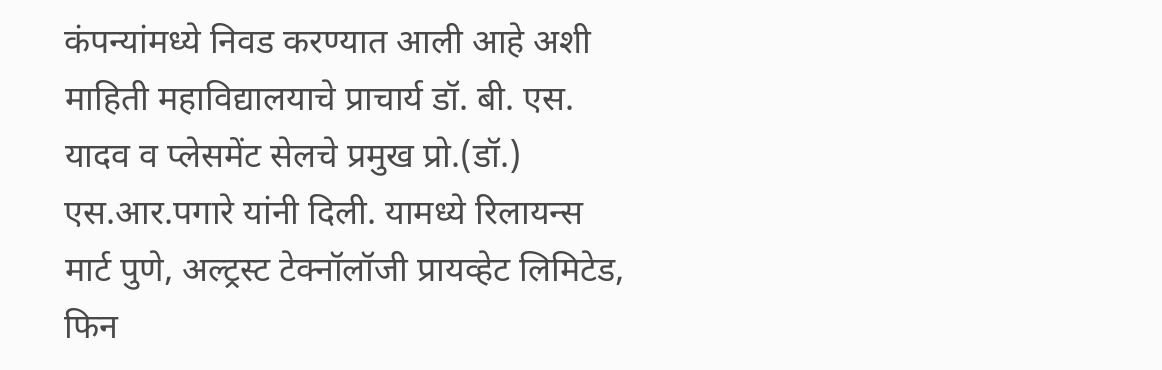कंपन्यांमध्ये निवड करण्यात आली आहे अशी माहिती महाविद्यालयाचे प्राचार्य डॉ. बी. एस. यादव व प्लेसमेंट सेलचे प्रमुख प्रो.(डॉ.) एस.आर.पगारे यांनी दिली. यामध्ये रिलायन्स मार्ट पुणे, अल्ट्रस्ट टेक्नॉलॉजी प्रायव्हेट लिमिटेड, फिन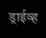ड्राईव्ह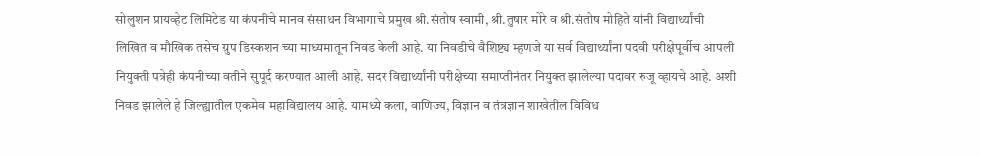सोलुशन प्रायव्हेट लिमिटेड या कंपनीचे मानव संसाधन विभागाचे प्रमुख श्री.संतोष स्वामी, श्री.तुषार मोरे व श्री.संतोष मोहिते यांनी विद्यार्थ्यांची लिखित व मौखिक तसेच ग्रुप डिस्कशन च्या माध्यमातून निवड केली आहे. या निवडीचे वैशिष्ट्य म्हणजे या सर्व विद्यार्थ्यांना पदवी परीक्षेपूर्वीच आपली नियुक्ती पत्रेही कंपनीच्या वतीने सुपूर्द करण्यात आली आहे. सदर विद्यार्थ्यांनी परीक्षेच्या समाप्तीनंतर नियुक्त झालेल्या पदावर रुजू व्हायचे आहे. अशी निवड झालेले हे जिल्ह्यातील एकमेव महाविद्यालय आहे. यामध्ये कला, वाणिज्य, विज्ञान व तंत्रज्ञान शाखेतील विविध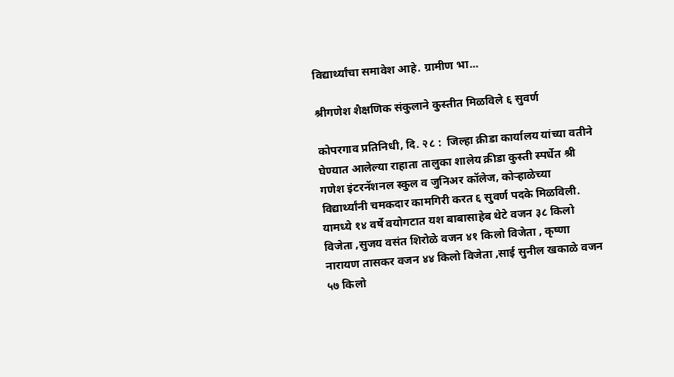विद्यार्थ्यांचा समावेश आहे. ग्रामीण भा...

श्रीगणेश शैक्षणिक संकुलाने कुस्तीत मिळविले ६ सुवर्ण

कोपरगाव प्रतिनिधी, दि. २८ :  जिल्हा क्रीडा कार्यालय यांच्या वतीने घेण्यात आलेल्या राहाता तालुका शालेय क्रीडा कुस्ती स्पर्धेत श्री गणेश इंटरनॅशनल स्कुल व जुनिअर कॉलेज, कोऱ्हाळेच्या विद्यार्थ्यांनी चमकदार कामगिरी करत ६ सुवर्ण पदके मिळविली.           यामध्ये १४ वर्षे वयोगटात यश बाबासाहेब थेटे वजन ३८ किलो विजेता ,सुजय वसंत शिरोळे वजन ४१ किलो विजेता , कृष्णा नारायण तासकर वजन ४४ किलो विजेता ,साई सुनील खकाळे वजन ५७ किलो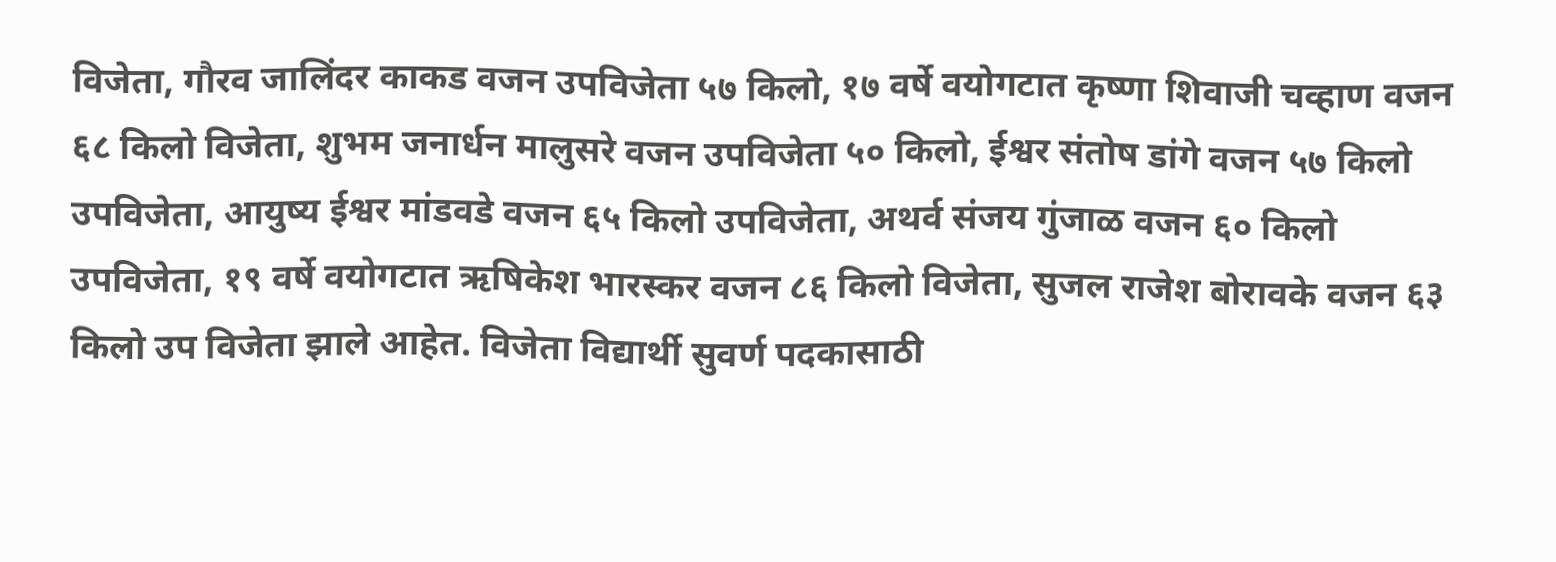विजेता, गौरव जालिंदर काकड वजन उपविजेता ५७ किलो, १७ वर्षे वयोगटात कृष्णा शिवाजी चव्हाण वजन ६८ किलो विजेता, शुभम जनार्धन मालुसरे वजन उपविजेता ५० किलो, ईश्वर संतोष डांगे वजन ५७ किलो उपविजेता, आयुष्य ईश्वर मांडवडे वजन ६५ किलो उपविजेता, अथर्व संजय गुंजाळ वजन ६० किलो उपविजेता, १९ वर्षे वयोगटात ऋषिकेश भारस्कर वजन ८६ किलो विजेता, सुजल राजेश बोरावके वजन ६३ किलो उप विजेता झाले आहेत. विजेता विद्यार्थी सुवर्ण पदकासाठी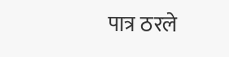पात्र ठरले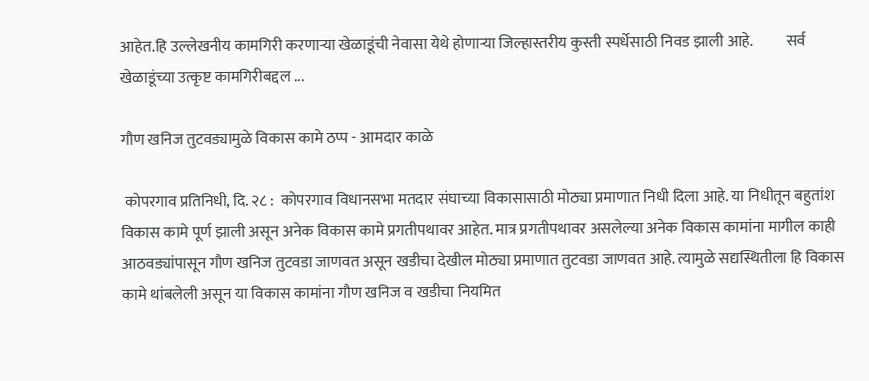आहेत.हि उल्लेखनीय कामगिरी करणाऱ्या खेळाडूंची नेवासा येथे होणाऱ्या जिल्हास्तरीय कुस्ती स्पर्धेसाठी निवड झाली आहे.           सर्व खेळाडूंच्या उत्कृष्ट कामगिरीबद्दल ...

गौण खनिज तुटवड्यामुळे विकास कामे ठप्प - आमदार काळे

 कोपरगाव प्रतिनिधी, दि. २८ :  कोपरगाव विधानसभा मतदार संघाच्या विकासासाठी मोठ्या प्रमाणात निधी दिला आहे. या निधीतून बहुतांश विकास कामे पूर्ण झाली असून अनेक विकास कामे प्रगतीपथावर आहेत. मात्र प्रगतीपथावर असलेल्या अनेक विकास कामांना मागील काही आठवड्यांपासून गौण खनिज तुटवडा जाणवत असून खडीचा देखील मोठ्या प्रमाणात तुटवडा जाणवत आहे. त्यामुळे सद्यस्थितीला हि विकास कामे थांबलेली असून या विकास कामांना गौण खनिज व खडीचा नियमित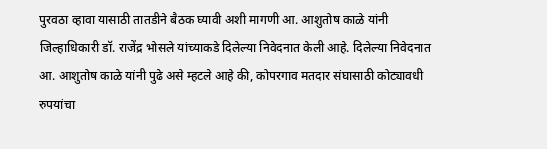पुरवठा व्हावा यासाठी तातडीने बैठक घ्यावी अशी मागणी आ. आशुतोष काळे यांनी जिल्हाधिकारी डॉ. राजेंद्र भोसले यांच्याकडे दिलेल्या निवेदनात केली आहे. दिलेल्या निवेदनात आ. आशुतोष काळे यांनी पुढे असे म्हटले आहे की, कोपरगाव मतदार संघासाठी कोट्यावधी रुपयांचा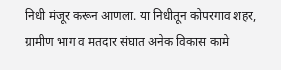निधी मंजूर करून आणला. या निधीतून कोपरगाव शहर, ग्रामीण भाग व मतदार संघात अनेक विकास कामे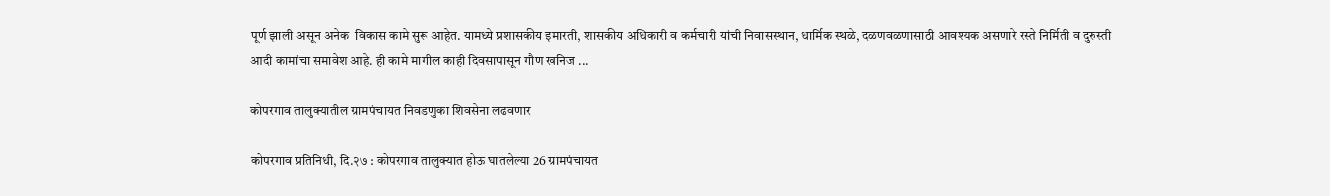पूर्ण झाली असून अनेक  विकास कामे सुरू आहेत. यामध्ये प्रशासकीय इमारती, शासकीय अधिकारी व कर्मचारी यांची निवासस्थान, धार्मिक स्थळे, दळणवळणासाठी आवश्यक असणारे रस्ते निर्मिती व दुरुस्ती आदी कामांचा समावेश आहे. ही कामे मागील काही दिवसापासून गौण खनिज ...

कोपरगाव तालुक्यातील ग्रामपंचायत निवडणुका शिवसेना लढवणार

कोपरगाव प्रतिनिधी, दि.२७ : कोपरगाव तालुक्यात होऊ घातलेल्या 26 ग्रामपंचायत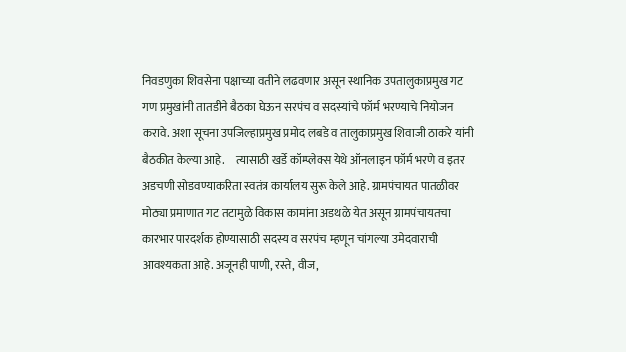निवडणुका शिवसेना पक्षाच्या वतीने लढवणार असून स्थानिक उपतालुकाप्रमुख गट गण प्रमुखांनी तातडीने बैठका घेऊन सरपंच व सदस्यांचे फॉर्म भरण्याचे नियोजन करावे. अशा सूचना उपजिल्हाप्रमुख प्रमोद लबडे व तालुकाप्रमुख शिवाजी ठाकरे यांनी बैठकीत केल्या आहे.     त्यासाठी खर्डे कॉम्प्लेक्स येथे ऑनलाइन फॉर्म भरणे व इतर अडचणी सोडवण्याकरिता स्वतंत्र कार्यालय सुरू केले आहे. ग्रामपंचायत पातळीवर मोठ्या प्रमाणात गट तटामुळे विकास कामांना अडथळे येत असून ग्रामपंचायतचा कारभार पारदर्शक होण्यासाठी सदस्य व सरपंच म्हणून चांगल्या उमेदवाराची आवश्यकता आहे. अजूनही पाणी, रस्ते, वीज,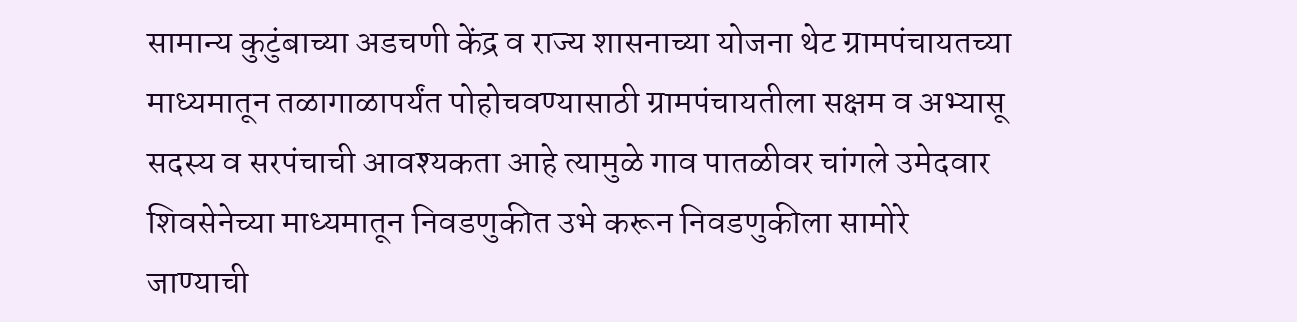सामान्य कुटुंबाच्या अडचणी केंद्र व राज्य शासनाच्या योजना थेट ग्रामपंचायतच्या माध्यमातून तळागाळापर्यंत पोहोचवण्यासाठी ग्रामपंचायतीला सक्षम व अभ्यासू सदस्य व सरपंचाची आवश्यकता आहे त्यामुळे गाव पातळीवर चांगले उमेदवार शिवसेनेच्या माध्यमातून निवडणुकीत उभे करून निवडणुकीला सामोरे जाण्याची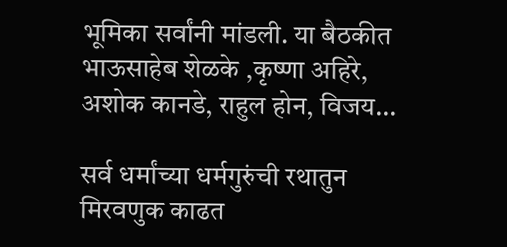भूमिका सर्वांनी मांडली. या बैठकीत भाऊसाहेब शेळके ,कृष्णा अहिरे, अशोक कानडे, राहुल होन, विजय...

सर्व धर्मांच्या धर्मगुरुंची रथातुन मिरवणुक काढत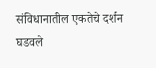संविधानातील एकतेचे दर्शन घडवले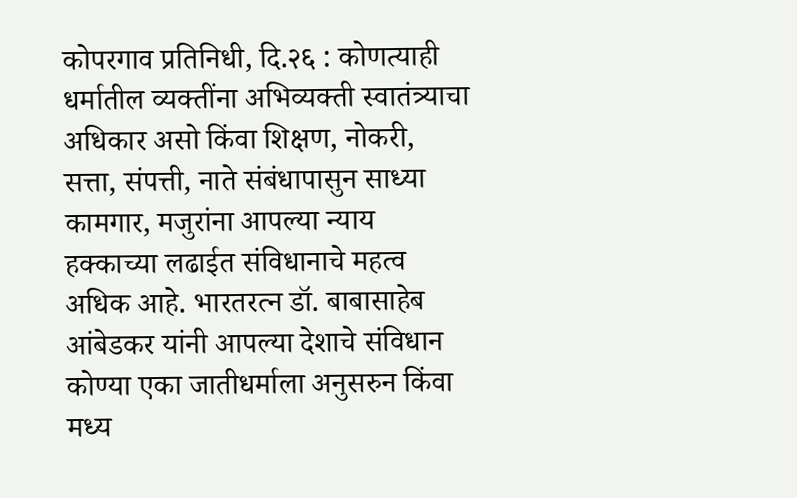कोपरगाव प्रतिनिधी, दि.२६ : कोणत्याही धर्मातील व्यक्तींना अभिव्यक्ती स्वातंत्र्याचा अधिकार असो किंवा शिक्षण, नोकरी, सत्ता, संपत्ती, नाते संबंधापासुन साध्या कामगार, मजुरांना आपल्या न्याय हक्काच्या लढाईत संविधानाचे महत्व अधिक आहे. भारतरत्न डॉ. बाबासाहेब आंबेडकर यांनी आपल्या देशाचे संविधान कोण्या एका जातीधर्माला अनुसरुन किंवा मध्य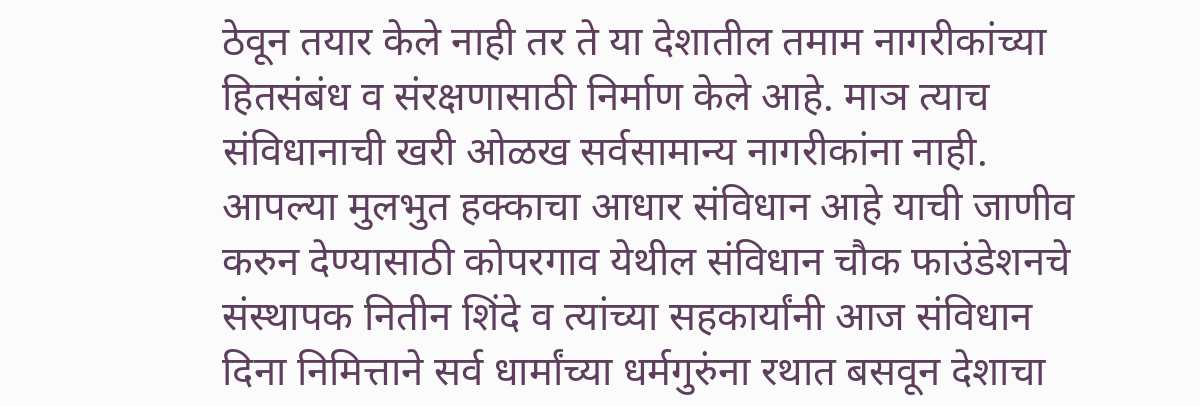ठेवून तयार केले नाही तर ते या देशातील तमाम नागरीकांच्या हितसंबंध व संरक्षणासाठी निर्माण केले आहे. माञ त्याच संविधानाची खरी ओळख सर्वसामान्य नागरीकांना नाही. आपल्या मुलभुत हक्काचा आधार संविधान आहे याची जाणीव करुन देण्यासाठी कोपरगाव येथील संविधान चौक फाउंडेशनचे संस्थापक नितीन शिंदे व त्यांच्या सहकार्यांनी आज संविधान दिना निमित्ताने सर्व धार्मांच्या धर्मगुरुंना रथात बसवून देशाचा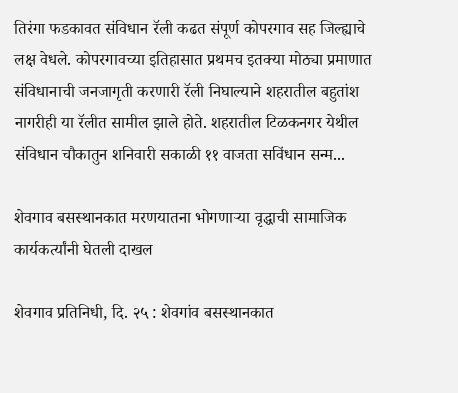तिरंगा फडकावत संविधान रॅली कढत संपूर्ण कोपरगाव सह जिल्ह्याचे लक्ष वेधले. कोपरगावच्या इतिहासात प्रथमच इतक्या मोठ्या प्रमाणात संविधानाची जनजागृती करणारी रॅली निघाल्याने शहरातील बहुतांश नागरीही या रॅलीत सामील झाले होते. शहरातील टिळकनगर येथील संविधान चौकातुन शनिवारी सकाळी ११ वाजता सविंधान सन्म...

शेवगाव बसस्थानकात मरणयातना भोगणाऱ्या वृद्धाची सामाजिक कार्यकर्त्यांनी घेतली दाखल

शेवगाव प्रतिनिधी, दि. २५ : शेवगांव बसस्थानकात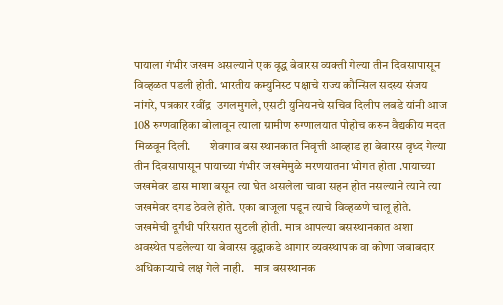पायाला गंभीर जखम असल्याने एक वृद्ध बेवारस व्यक्ती गेल्या तीन दिवसापासून विव्हळत पडली होती. भारतीय कम्युनिस्ट पक्षाचे राज्य कौन्सिल सदस्य संजय नांगरे, पत्रकार रवींद्र  उगलमुगले, एसटी युनियनचे सचिव दिलीप लबडे यांनी आज 108 रुग्णवाहिका बोलावून त्याला ग्रामीण रुग्णालयात पोहोच करुन वैद्यकीय मदत मिळवून दिली.        शेवगाव बस स्थानकात निवृत्ती आव्हाड हा बेवारस वृध्द गेल्या तीन दिवसापासून पायाच्या गंभीर जखमेमुळे मरणयातना भोगत होता .पायाच्या जखमेवर डास माशा बसून त्या घेत असलेला चावा सहन होत नसल्याने त्याने त्या जखमेवर दगड ठेवले होते. एका बाजूला पडून त्याचे विव्हळणे चालू होते. जखमेची दूर्गंधी परिसरात सुटली होती. मात्र आपल्या बसस्थानकात अशा अवस्थेत पडलेल्या या बेवारस वृद्धाकडे आगार व्यवस्थापक वा कोणा जबाबदार अधिकाऱ्याचे लक्ष गेले नाही.    मात्र बसस्थानक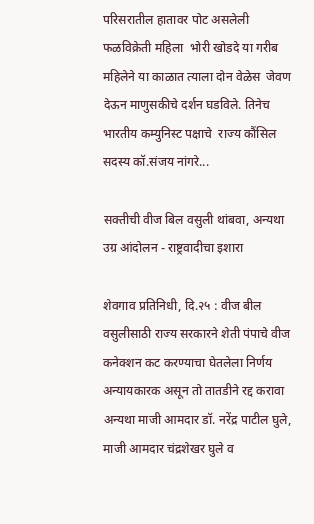परिसरातील हातावर पोट असलेली फळविक्रेती महिला  भोरी खोडदे या गरीब महिलेने या काळात त्याला दोन वेळेस  जेवण देऊन माणुसकीचे दर्शन घडविले. तिनेच भारतीय कम्युनिस्ट पक्षाचे  राज्य कौंसिल सदस्य कॉ.संजय नांगरे...

सक्तीची वीज बिल वसुली थांबवा, अन्यथा उग्र आंदोलन - राष्ट्रवादीचा इशारा

शेवगाव प्रतिनिधी, दि.२५ : वीज बील वसुलीसाठी राज्य सरकारने शेती पंपाचे वीज कनेक्शन कट करण्याचा घेतलेला निर्णय अन्यायकारक असून तो तातडीने रद्द करावा अन्यथा माजी आमदार डॉ. नरेंद्र पाटील घुले, माजी आमदार चंद्रशेखर घुले व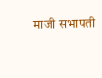माजी सभापती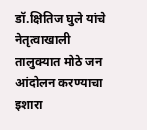डॉ.क्षितिज घुले यांचे नेतृत्वाखाली तालुक्यात मोठे जन आंदोलन करण्याचा इशारा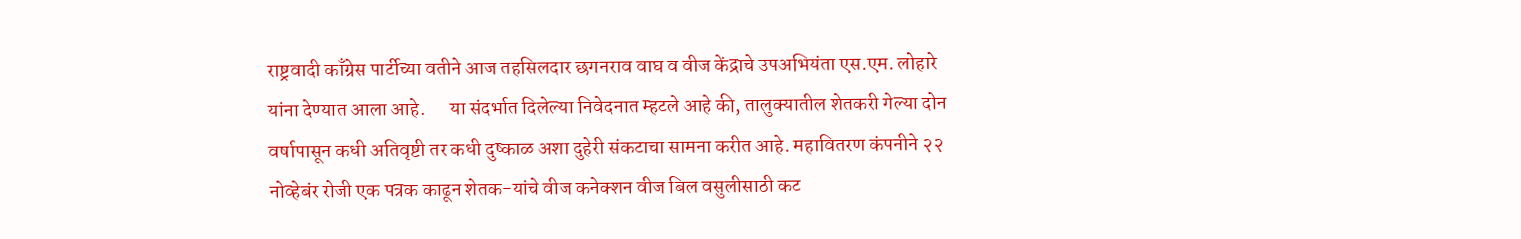राष्ट्रवादी काँग्रेस पार्टीच्या वतीने आज तहसिलदार छगनराव वाघ व वीज केंद्राचे उपअभियंता एस.एम. लोहारे यांना देण्यात आला आहे.      या संदर्भात दिलेल्या निवेदनात म्हटले आहे की, तालुक्यातील शेतकरी गेल्या दोन वर्षापासून कधी अतिवृष्टी तर कधी दुष्काळ अशा दुहेरी संकटाचा सामना करीत आहे. महावितरण कंपनीने २२ नोव्हेबंर रोजी एक पत्रक काढून शेतक-यांचे वीज कनेक्शन वीज बिल वसुलीसाठी कट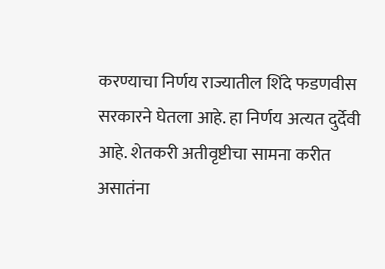करण्याचा निर्णय राज्यातील शिंदे फडणवीस सरकारने घेतला आहे. हा निर्णय अत्यत दुर्देवी आहे. शेतकरी अतीवृष्टीचा सामना करीत असातंना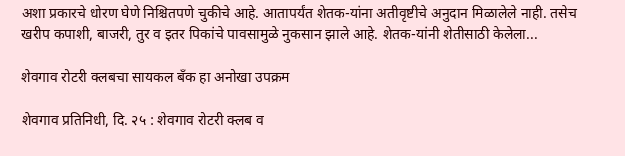अशा प्रकारचे धोरण घेणे निश्चितपणे चुकीचे आहे. आतापर्यंत शेतक-यांना अतीवृष्टीचे अनुदान मिळालेले नाही. तसेच खरीप कपाशी, बाजरी, तुर व इतर पिकांचे पावसामुळे नुकसान झाले आहे. शेतक-यांनी शेतीसाठी केलेला...

शेवगाव रोटरी क्लबचा सायकल बँक हा अनोखा उपक्रम

शेवगाव प्रतिनिधी, दि. २५ : शेवगाव रोटरी क्लब व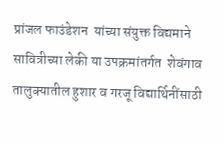प्रांजल फाउंडेशन  यांच्या संयुक्त विद्यमाने सावित्रीच्या लेकी या उपक्रमांतर्गत  शेवंगाव तालुक्यातील हुशार व गरजू विद्यार्थिनींसाठी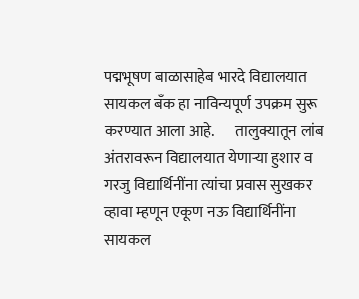पद्मभूषण बाळासाहेब भारदे विद्यालयात सायकल बँक हा नाविन्यपूर्ण उपक्रम सुरू करण्यात आला आहे.       तालुक्यातून लांब अंतरावरून विद्यालयात येणाऱ्या हुशार व गरजु विद्यार्थिनींना त्यांचा प्रवास सुखकर व्हावा म्हणून एकूण नऊ विद्यार्थिनींना सायकल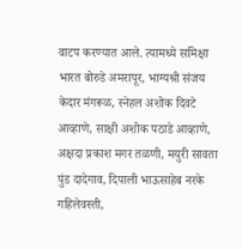वाटप करण्यात आले. त्यामध्ये समिक्षा भारत बोरुडे अमरापूर, भाग्यश्री संजय केदार मंगरूळ, स्नेहल अशोक दिवटे आव्हाणे, साक्षी अशोक पठाडे आव्हाणे, अक्षदा प्रकाश मगर तळणी, मयुरी सावता पुंड दादेगाव, दिपाली भाऊसाहेब नरके गहिलेवस्ती,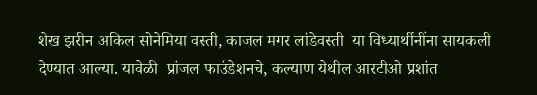शेख झरीन अकिल सोनेमिया वस्ती, काजल मगर लांडेवस्ती  या विध्यार्थीनींना सायकली देण्यात आल्या. यावेळी  प्रांजल फाउंडेशनचे, कल्याण येथील आरटीओ प्रशांत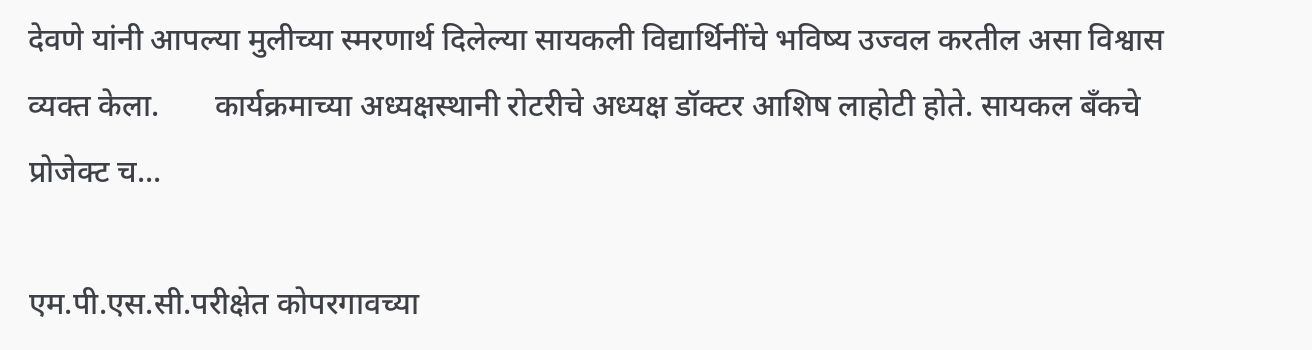देवणे यांनी आपल्या मुलीच्या स्मरणार्थ दिलेल्या सायकली विद्यार्थिनींचे भविष्य उज्वल करतील असा विश्वास व्यक्त केला.       कार्यक्रमाच्या अध्यक्षस्थानी रोटरीचे अध्यक्ष डॉक्टर आशिष लाहोटी होते. सायकल बँकचे प्रोजेक्ट च...

एम.पी.एस.सी.परीक्षेत कोपरगावच्या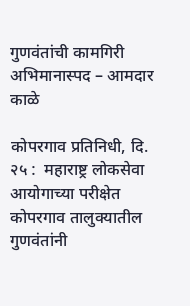गुणवंतांची कामगिरी अभिमानास्पद – आमदार काळे

कोपरगाव प्रतिनिधी, दि. २५ :  महाराष्ट्र लोकसेवा आयोगाच्या परीक्षेत कोपरगाव तालुक्यातील गुणवंतांनी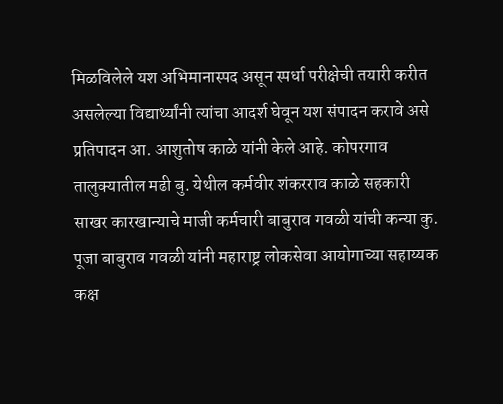मिळविलेले यश अभिमानास्पद असून स्पर्धा परीक्षेची तयारी करीत असलेल्या विद्यार्थ्यांनी त्यांचा आदर्श घेवून यश संपादन करावे असे प्रतिपादन आ. आशुतोष काळे यांनी केले आहे. कोपरगाव तालुक्यातील मढी बु. येथील कर्मवीर शंकरराव काळे सहकारी साखर कारखान्याचे माजी कर्मचारी बाबुराव गवळी यांची कन्या कु. पूजा बाबुराव गवळी यांनी महाराष्ट्र लोकसेवा आयोगाच्या सहाय्यक कक्ष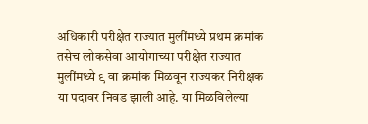अधिकारी परीक्षेत राज्यात मुलींमध्ये प्रथम क्रमांक तसेच लोकसेवा आयोगाच्या परीक्षेत राज्यात मुलींमध्ये ९ वा क्रमांक मिळवून राज्यकर निरीक्षक या पदावर निवड झाली आहे. या मिळविलेल्या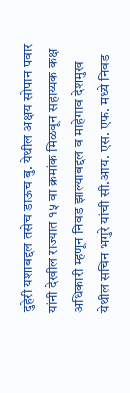दुहेरी यशाबद्दल तसेच डाऊच बु. येथील अक्षय सोपान पवार यांनी देखील राज्यात १५ वा क्रमांक मिळवून सहाय्यक कक्ष अधिकारी म्हणून निवड झाल्याबद्दल व माहेगाव देशमुख येथील सचिन भगुरे यांची सी.आय. एस. एफ. मध्ये निवड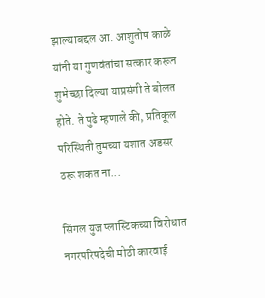झाल्याबद्दल आ. आशुतोष काळे यांनी या गुणवंतांचा सत्कार करून शुभेच्छा दिल्या याप्रसंगी ते बोलत होते. ते पुढे म्हणाले की, प्रतिकूल परिस्थिती तुमच्या यशात अडसर ठरू शकत ना...

सिंगल युज प्लास्टिकच्या विरोधात नगरपरिषदेची मोठी कारवाई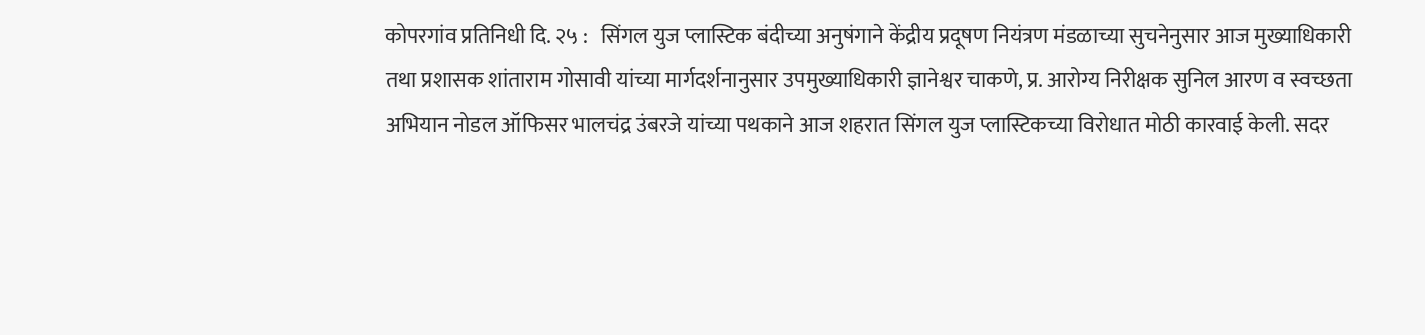कोपरगांव प्रतिनिधी दि. २५ :   सिंगल युज प्लास्टिक बंदीच्या अनुषंगाने केंद्रीय प्रदूषण नियंत्रण मंडळाच्या सुचनेनुसार आज मुख्याधिकारी तथा प्रशासक शांताराम गोसावी यांच्या मार्गदर्शनानुसार उपमुख्याधिकारी ज्ञानेश्वर चाकणे, प्र. आरोग्य निरीक्षक सुनिल आरण व स्वच्छता अभियान नोडल ऑफिसर भालचंद्र उंबरजे यांच्या पथकाने आज शहरात सिंगल युज प्लास्टिकच्या विरोधात मोठी कारवाई केली. सदर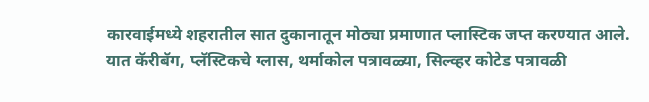कारवाईमध्ये शहरातील सात दुकानातून मोठ्या प्रमाणात प्लास्टिक जप्त करण्यात आले. यात कॅरीबॅग, प्लॅस्टिकचे ग्लास, थर्माकोल पत्रावळ्या, सिल्व्हर कोटेड पत्रावळी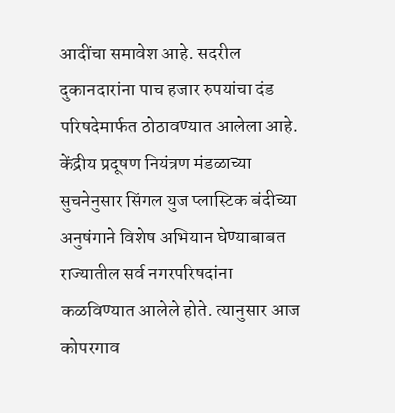आदींचा समावेश आहे. सदरील दुकानदारांना पाच हजार रुपयांचा दंड परिषदेमार्फत ठोठावण्यात आलेला आहे. केंद्रीय प्रदूषण नियंत्रण मंडळाच्या सुचनेनुसार सिंगल युज प्लास्टिक बंदीच्या अनुषंगाने विशेष अभियान घेण्याबाबत राज्यातील सर्व नगरपरिषदांना कळविण्यात आलेले होते. त्यानुसार आज कोपरगाव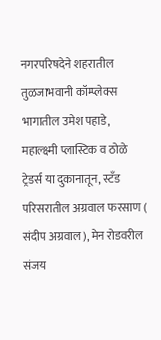नगरपरिषदेने शहरातील तुळजाभवानी कॉम्प्लेक्स भागातील उमेश पहाडे, महाल्क्ष्मी प्लास्टिक व ठोळे ट्रेडर्स या दुकानातून, स्टँड परिसरातील अग्रवाल फरसाण ( संदीप अग्रवाल), मेन रोडवरील संजय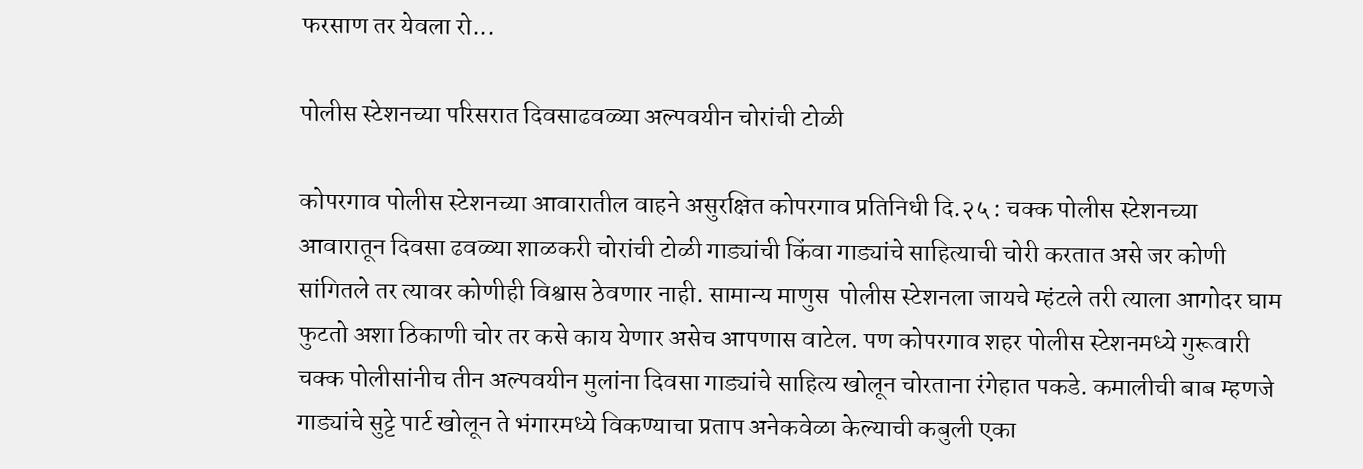फरसाण तर येवला रो...

पोलीस स्टेशनच्या परिसरात दिवसाढवळ्या अल्पवयीन चोरांची टोळी

कोपरगाव पोलीस स्टेशनच्या आवारातील वाहने असुरक्षित कोपरगाव प्रतिनिधी दि.२५ : चक्क पोलीस स्टेशनच्या आवारातून दिवसा ढवळ्या शाळकरी चोरांची टोळी गाड्यांची किंवा गाड्यांचे साहित्याची चोरी करतात असे जर कोणी सांगितले तर त्यावर कोणीही विश्वास ठेवणार नाही. सामान्य माणुस  पोलीस स्टेशनला जायचे म्हंटले तरी त्याला आगोदर घाम फुटतो अशा ठिकाणी चोर तर कसे काय येणार असेच आपणास वाटेल. पण कोपरगाव शहर पोलीस स्टेशनमध्ये गुरूवारी चक्क पोलीसांनीच तीन अल्पवयीन मुलांना दिवसा गाड्यांचे साहित्य खोलून चोरताना रंगेहात पकडे. कमालीची बाब म्हणजे गाड्यांचे सुट्टे पार्ट खोलून ते भंगारमध्ये विकण्याचा प्रताप अनेकवेळा केल्याची कबुली एका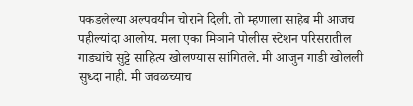पकडलेल्या अल्पवयीन चोराने दिली. तो म्हणाला साहेब मी आजच पहील्यांदा आलोय. मला एका मिञाने पोलीस स्टेशन परिसरातील गाड्यांचे सुट्टे साहित्य खोलण्यास सांगितले. मी आजुन गाडी खोलली सुध्दा नाही. मी जवळच्याच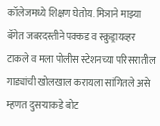कॉलेजमध्ये शिक्षण घेतोय. मिञाने माझ्या बॅगेत जबरदस्तीने पक्कड व स्क्रुड्रायव्हर टाकले व मला पोलीस स्टेशनच्या परिसरातील गाड्यांची खोलखाल करायला सांगितले असे म्हणत दुसऱ्याकडे बोट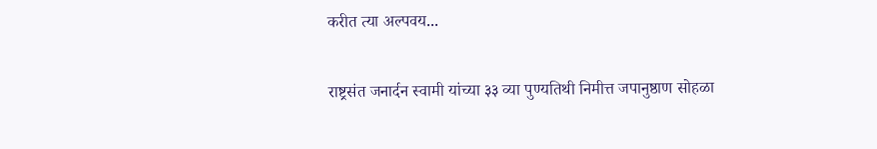करीत त्या अल्पवय...

राष्ट्रसंत जनार्दन स्वामी यांच्या ३३ व्या पुण्यतिथी निमीत्त जपानुष्ठाण सोहळा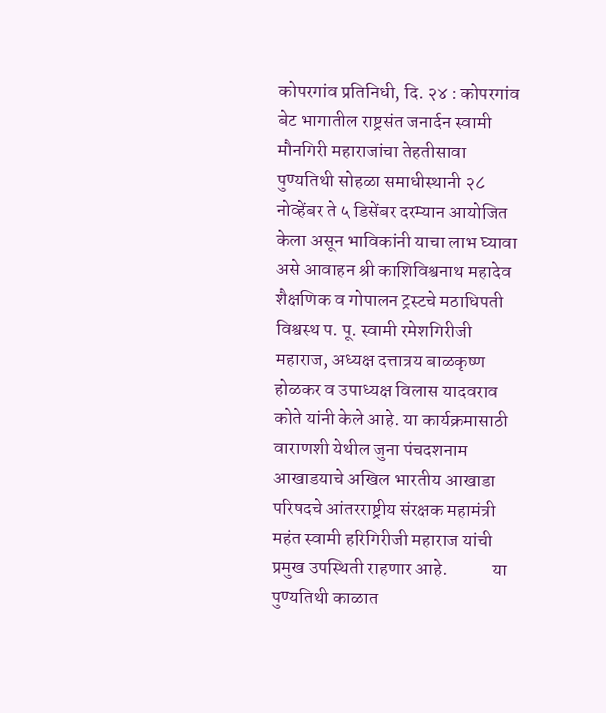कोपरगांव प्रतिनिधी, दि. २४ : कोपरगांव बेट भागातील राष्ट्रसंत जनार्दन स्वामी मौनगिरी महाराजांचा तेहतीसावा पुण्यतिथी सोहळा समाधीस्थानी २८ नोव्हेंबर ते ५ डिसेंबर दरम्यान आयोजित केला असून भाविकांनी याचा लाभ घ्यावा असे आवाहन श्री काशिविश्वनाथ महादेव शैक्षणिक व गोपालन ट्रस्टचे मठाधिपती विश्वस्थ प. पू. स्वामी रमेशगिरीजी महाराज, अध्यक्ष दत्तात्रय बाळकृष्ण होळकर व उपाध्यक्ष विलास यादवराव कोते यांनी केले आहे. या कार्यक्रमासाठी वाराणशी येथील जुना पंचदशनाम आखाडयाचे अखिल भारतीय आखाडा परिषदचे आंतरराष्ट्रीय संरक्षक महामंत्री महंत स्वामी हरिगिरीजी महाराज यांची प्रमुख उपस्थिती राहणार आहे.            या पुण्यतिथी काळात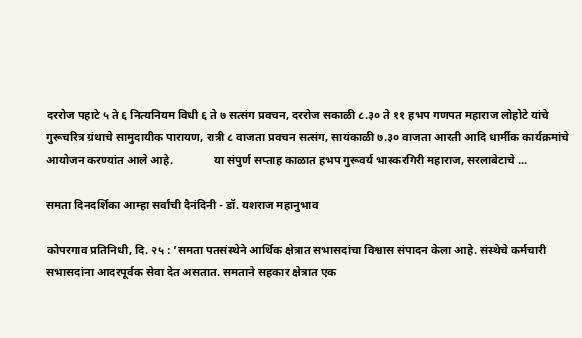दररोज पहाटे ५ ते ६ नित्यनियम विधी ६ ते ७ सत्संग प्रवचन, दररोज सकाळी ८.३० ते ११ हभप गणपत महाराज लोहोटे यांचे गुरूचरित्र ग्रंथाचे सामुदायीक पारायण, रात्री ८ वाजता प्रवचन सत्संग, सायंकाळी ७.३० वाजता आरती आदि धार्मीक कार्यक्रमांचे आयोजन करण्यांत आले आहे.              या संपुर्ण सप्ताह काळात हभप गुरूवर्य भास्करगिरी महाराज, सरलाबेटाचे ...

समता दिनदर्शिका आम्हा सर्वांची दैनंदिनी - डॉ. यशराज महानुभाव

कोपरगाव प्रतिनिधी, दि. २५ : ‘समता पतसंस्थेने आर्थिक क्षेत्रात सभासदांचा विश्वास संपादन केला आहे. संस्थेचे कर्मचारी सभासदांना आदरपूर्वक सेवा देत असतात. समताने सहकार क्षेत्रात एक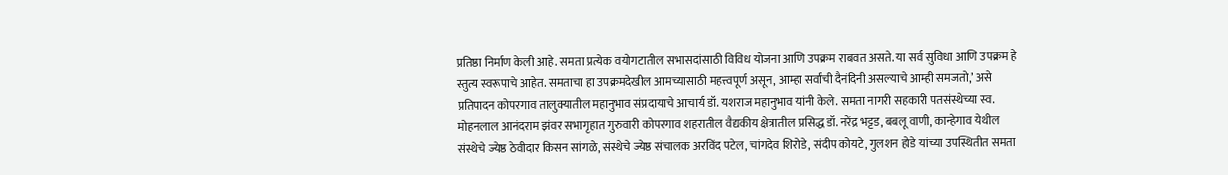प्रतिष्ठा निर्माण केली आहे. समता प्रत्येक वयोगटातील सभासदांसाठी विविध योजना आणि उपक्रम राबवत असते. या सर्व सुविधा आणि उपक्रम हे स्तुत्य स्वरूपाचे आहेत. समताचा हा उपक्रमदेखील आमच्यासाठी महत्त्वपूर्ण असून, आम्हा सर्वांची दैनंदिनी असल्याचे आम्ही समजतो,’ असे प्रतिपादन कोपरगाव तालुक्यातील महानुभाव संप्रदायाचे आचार्य डॉ. यशराज महानुभाव यांनी केले. समता नागरी सहकारी पतसंस्थेच्या स्व. मोहनलाल आनंदराम झंवर सभागृहात गुरुवारी कोपरगाव शहरातील वैद्यकीय क्षेत्रातील प्रसिद्ध डॉ. नरेंद्र भट्टड, बबलू वाणी, कान्हेगाव येथील संस्थेचे ज्येष्ठ ठेवीदार किसन सांगळे, संस्थेचे ज्येष्ठ संचालक अरविंद पटेल, चांगदेव शिरोडे, संदीप कोयटे, गुलशन होडे यांच्या उपस्थितीत समता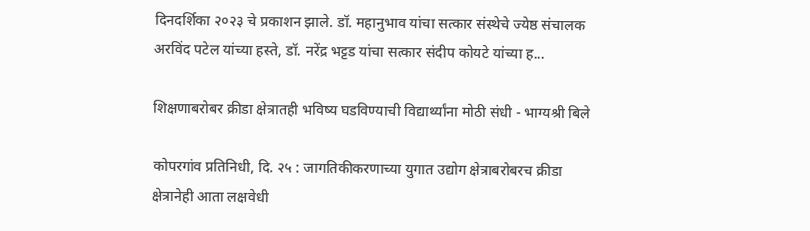दिनदर्शिका २०२३ चे प्रकाशन झाले. डॉ. महानुभाव यांचा सत्कार संस्थेचे ज्येष्ठ संचालक अरविंद पटेल यांच्या हस्ते, डॉ. नरेंद्र भट्टड यांचा सत्कार संदीप कोयटे यांच्या ह...

शिक्षणाबरोबर क्रीडा क्षेत्रातही भविष्य घडविण्याची विद्यार्थ्यांना मोठी संधी - भाग्यश्री बिले

कोपरगांव प्रतिनिधी, दि. २५ : जागतिकीकरणाच्या युगात उद्योग क्षेत्राबरोबरच क्रीडा क्षेत्रानेही आता लक्षवेधी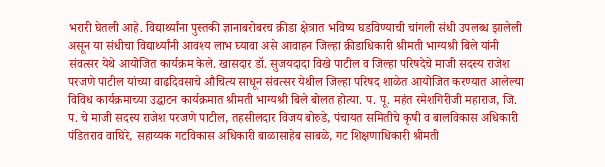भरारी घेतली आहे. विद्यार्थ्यांना पुस्तकी ज्ञानाबरोबरच क्रीडा क्षेत्रात भविष्य घडविण्याची चांगली संधी उपलब्ध झालेली असून या संधीचा विद्यार्थ्यांनी आवश्य लाभ घ्यावा असे आवाहन जिल्हा क्रीडाधिकारी श्रीमती भाग्यश्री बिले यांनी संवत्सर येथे आयोजित कार्यक्रम केले. खासदार डॉ. सुजयदादा विखे पाटील व जिल्हा परिषदेचे माजी सदस्य राजेश परजणे पाटील यांच्या वाढदिवसाचे औचित्य साधून संवत्सर येथील जिल्हा परिषद शाळेत आयोजित करण्यात आलेल्या विविध कार्यक्रमाच्या उद्घाटन कार्यक्रमात श्रीमती भाग्यश्री बिले बोलत होत्या. प. पू. महंत रमेशगिरीजी महाराज, जि. प. चे माजी सदस्य राजेश परजणे पाटील, तहसीलदार विजय बोरुडे, पंचायत समितीचे कृषी व बालविकास अधिकारी पंडितराव वाघिरे, सहाय्यक गटविकास अधिकारी बाळासाहेब साबळे, गट शिक्षणाधिकारी श्रीमती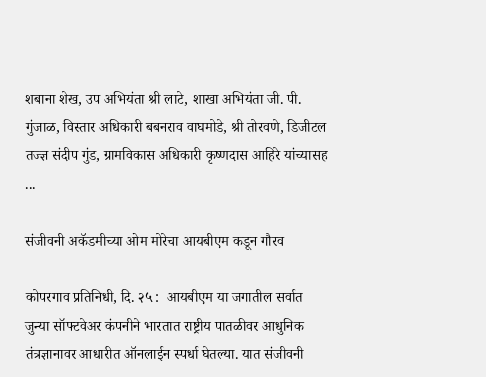शबाना शेख, उप अभियंता श्री लाटे, शाखा अभियंता जी. पी. गुंजाळ, विस्तार अधिकारी बबनराव वाघमोडे, श्री तोरवणे, डिजीटल तज्ज्ञ संदीप गुंड, ग्रामविकास अधिकारी कृष्णदास आहिरे यांच्यासह ...

संजीवनी अकॅडमीच्या ओम मोरेचा आयबीएम कडून गौरव

कोपरगाव प्रतिनिधी, दि. २५ :  आयबीएम या जगातील सर्वात जुन्या सॉफ्टवेअर कंपनीने भारतात राष्ट्रीय पातळीवर आधुनिक तंत्रज्ञानावर आधारीत ऑनलाईन स्पर्धा घेतल्या. यात संजीवनी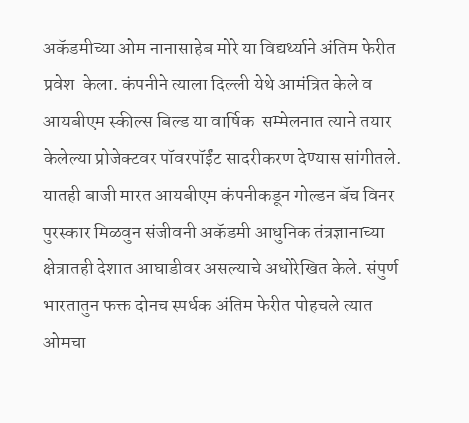अकॅडमीच्या ओम नानासाहेब मोरे या विद्यर्थ्याने अंतिम फेरीत प्रवेश  केला. कंपनीने त्याला दिल्ली येथे आमंत्रित केले व आयबीएम स्कील्स बिल्ड या वार्षिक  सम्मेलनात त्याने तयार केलेल्या प्रोजेक्टवर पॉवरपॉईंट सादरीकरण देण्यास सांगीतले. यातही बाजी मारत आयबीएम कंपनीकडून गोल्डन बॅच विनर पुरस्कार मिळवुन संजीवनी अकॅडमी आधुनिक तंत्रज्ञानाच्या क्षेत्रातही देशात आघाडीवर असल्याचे अधोरेखित केले. संपुर्ण भारतातुन फक्त दोनच स्पर्धक अंतिम फेरीत पोहचले त्यात ओमचा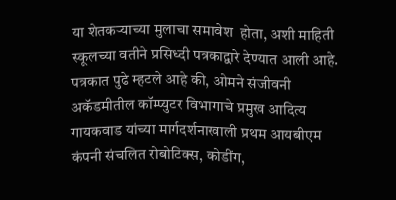या शेतकऱ्याच्या मुलाचा समावेश  होता, अशी माहिती स्कूलच्या वतीने प्रसिध्दी पत्रकाद्वारे देण्यात आली आहे. पत्रकात पुढे म्हटले आहे की, ओमने संजीवनी अकॅडमीतील कॉम्प्युटर विभागाचे प्रमुख आदित्य गायकवाड यांच्या मार्गदर्शनाखाली प्रथम आयबीएम कंपनी संचलित रोबोटिक्स, कोडींग,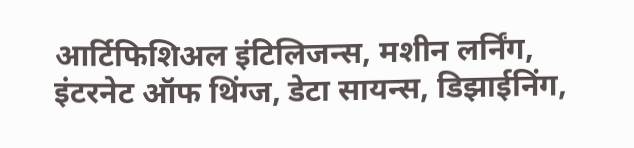आर्टिफिशिअल इंटिलिजन्स, मशीन लर्निंग, इंटरनेट ऑफ थिंग्ज, डेटा सायन्स, डिझाईनिंग,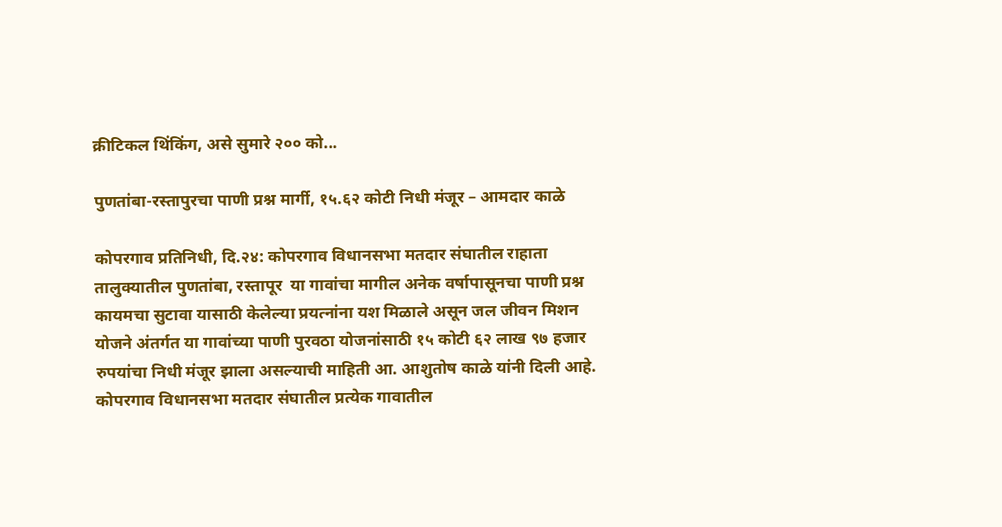क्रीटिकल थिंकिंग, असे सुमारे २०० को...

पुणतांबा-रस्तापुरचा पाणी प्रश्न मार्गी, १५.६२ कोटी निधी मंजूर – आमदार काळे

कोपरगाव प्रतिनिधी, दि.२४: कोपरगाव विधानसभा मतदार संघातील राहाता तालुक्यातील पुणतांबा, रस्तापूर  या गावांचा मागील अनेक वर्षापासूनचा पाणी प्रश्न कायमचा सुटावा यासाठी केलेल्या प्रयत्नांना यश मिळाले असून जल जीवन मिशन योजने अंतर्गत या गावांच्या पाणी पुरवठा योजनांसाठी १५ कोटी ६२ लाख ९७ हजार रुपयांचा निधी मंजूर झाला असल्याची माहिती आ. आशुतोष काळे यांनी दिली आहे. कोपरगाव विधानसभा मतदार संघातील प्रत्येक गावातील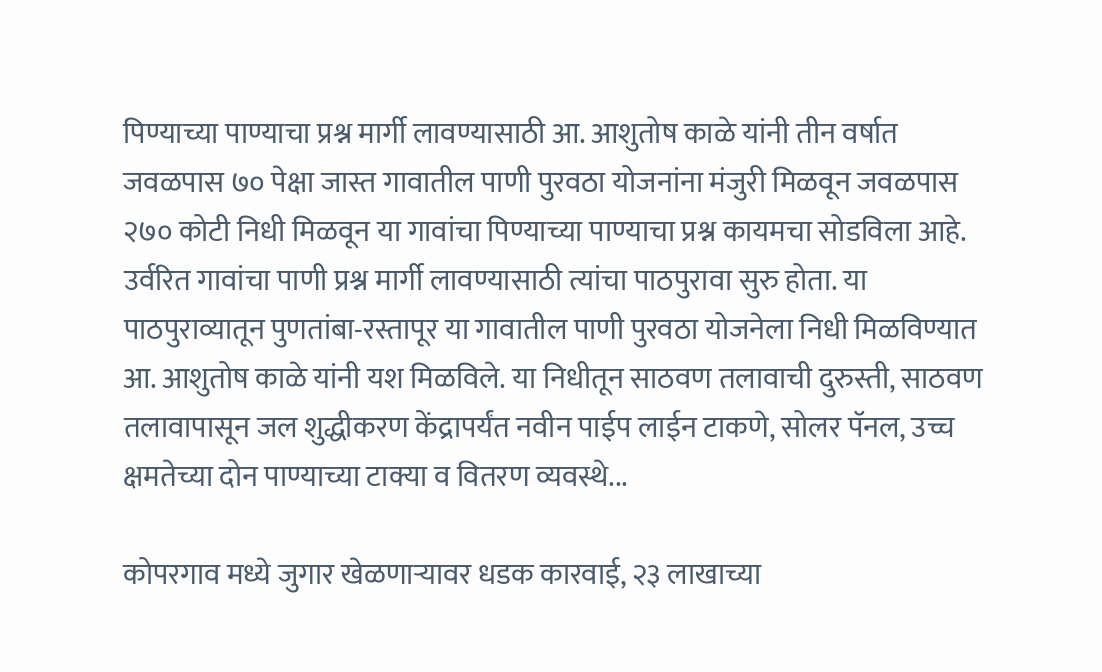पिण्याच्या पाण्याचा प्रश्न मार्गी लावण्यासाठी आ. आशुतोष काळे यांनी तीन वर्षात जवळपास ७० पेक्षा जास्त गावातील पाणी पुरवठा योजनांना मंजुरी मिळवून जवळपास २७० कोटी निधी मिळवून या गावांचा पिण्याच्या पाण्याचा प्रश्न कायमचा सोडविला आहे. उर्वरित गावांचा पाणी प्रश्न मार्गी लावण्यासाठी त्यांचा पाठपुरावा सुरु होता. या पाठपुराव्यातून पुणतांबा-रस्तापूर या गावातील पाणी पुरवठा योजनेला निधी मिळविण्यात आ. आशुतोष काळे यांनी यश मिळविले. या निधीतून साठवण तलावाची दुरुस्ती, साठवण तलावापासून जल शुद्धीकरण केंद्रापर्यंत नवीन पाईप लाईन टाकणे, सोलर पॅनल, उच्च क्षमतेच्या दोन पाण्याच्या टाक्या व वितरण व्यवस्थे...

कोपरगाव मध्ये जुगार खेळणाऱ्यावर धडक कारवाई, २३ लाखाच्या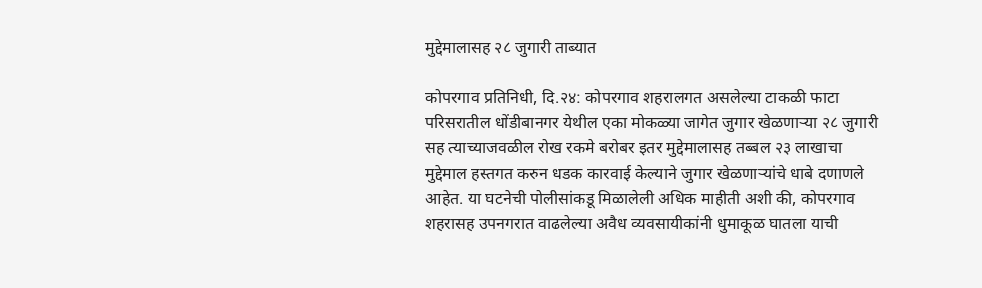मुद्देमालासह २८ जुगारी ताब्यात

कोपरगाव प्रतिनिधी, दि.२४: कोपरगाव शहरालगत असलेल्या टाकळी फाटा परिसरातील धोंडीबानगर येथील एका मोकळ्या जागेत जुगार खेळणाऱ्या २८ जुगारी सह त्याच्याजवळील रोख रकमे बरोबर इतर मुद्देमालासह तब्बल २३ लाखाचा मुद्देमाल हस्तगत करुन धडक कारवाई केल्याने जुगार खेळणाऱ्यांचे धाबे दणाणले आहेत. या घटनेची पोलीसांकडू मिळालेली अधिक माहीती अशी की, कोपरगाव शहरासह उपनगरात वाढलेल्या अवैध व्यवसायीकांनी धुमाकूळ घातला याची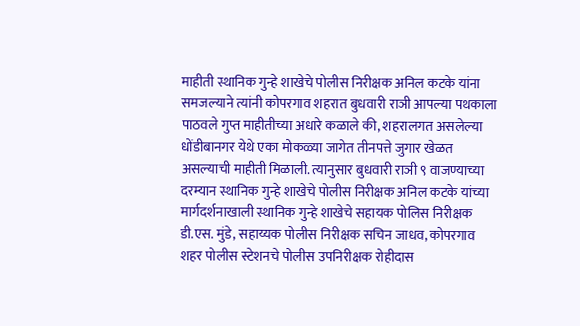माहीती स्थानिक गुन्हे शाखेचे पोलीस निरीक्षक अनिल कटके यांना समजल्याने त्यांनी कोपरगाव शहरात बुधवारी राञी आपल्या पथकाला पाठवले गुप्त माहीतीच्या अधारे कळाले की, शहरालगत असलेल्या धोंडीबानगर येथे एका मोकळ्या जागेत तीनपत्ते जुगार खेळत असल्याची माहीती मिळाली. त्यानुसार बुधवारी राञी ९ वाजण्याच्या दरम्यान स्थानिक गुन्हे शाखेचे पोलीस निरीक्षक अनिल कटके यांच्या मार्गदर्शनाखाली स्थानिक गुन्हे शाखेचे सहायक पोलिस निरीक्षक डी.एस. मुंडे, सहाय्यक पोलीस निरीक्षक सचिन जाधव, कोपरगाव शहर पोलीस स्टेशनचे पोलीस उपनिरीक्षक रोहीदास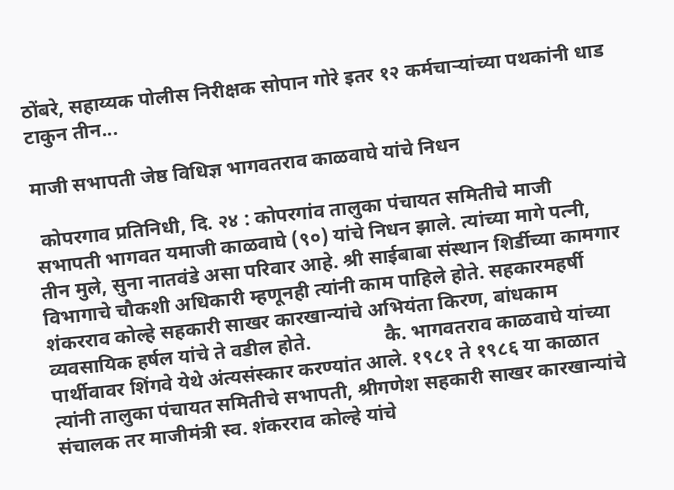ठोंबरे, सहाय्यक पोलीस निरीक्षक सोपान गोरे इतर १२ कर्मचाऱ्यांच्या पथकांनी धाड टाकुन तीन...

माजी सभापती जेष्ठ विधिज्ञ भागवतराव काळवाघे यांचे निधन

 कोपरगाव प्रतिनिधी, दि. २४ : कोपरगांव तालुका पंचायत समितीचे माजी सभापती भागवत यमाजी काळवाघे (९०) यांचे निधन झाले. त्यांच्या मागे पत्नी, तीन मुले, सुना नातवंडे असा परिवार आहे. श्री साईबाबा संस्थान शिर्डीच्या कामगार विभागाचे चौकशी अधिकारी म्हणूनही त्यांनी काम पाहिले होते. सहकारमहर्षी शंकरराव कोल्हे सहकारी साखर कारखान्यांचे अभियंता किरण, बांधकाम व्यवसायिक हर्षल यांचे ते वडील होते.               कै. भागवतराव काळवाघे यांच्या पार्थीवावर शिंगवे येथे अंत्यसंस्कार करण्यांत आले. १९८१ ते १९८६ या काळात त्यांनी तालुका पंचायत समितीचे सभापती, श्रीगणेश सहकारी साखर कारखान्यांचे संचालक तर माजीमंत्री स्व. शंकरराव कोल्हे यांचे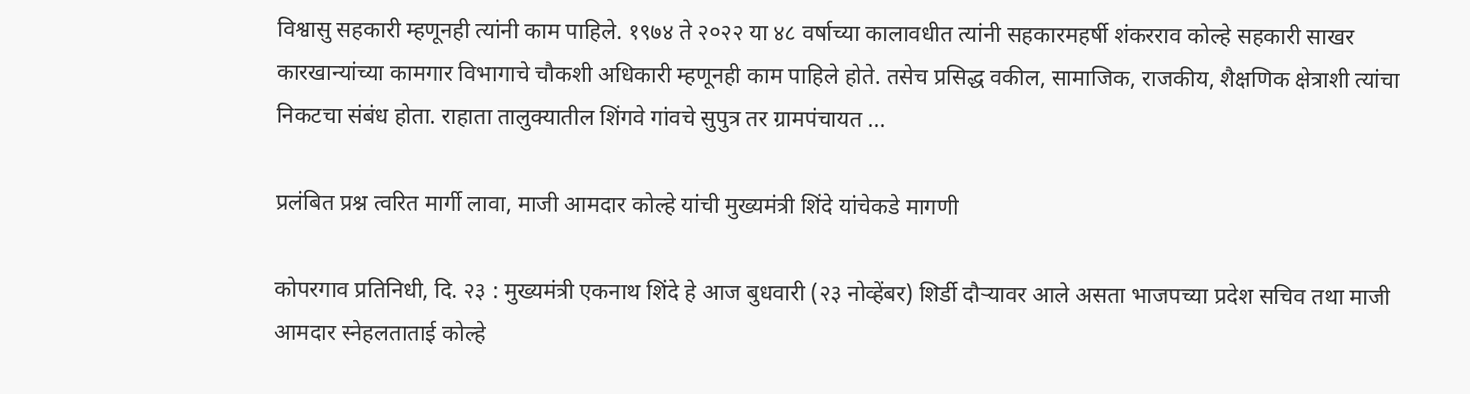विश्वासु सहकारी म्हणूनही त्यांनी काम पाहिले. १९७४ ते २०२२ या ४८ वर्षाच्या कालावधीत त्यांनी सहकारमहर्षी शंकरराव कोल्हे सहकारी साखर कारखान्यांच्या कामगार विभागाचे चौकशी अधिकारी म्हणूनही काम पाहिले होते. तसेच प्रसिद्ध वकील, सामाजिक, राजकीय, शैक्षणिक क्षेत्राशी त्यांचा निकटचा संबंध होता. राहाता तालुक्यातील शिंगवे गांवचे सुपुत्र तर ग्रामपंचायत ...

प्रलंबित प्रश्न त्वरित मार्गी लावा, माजी आमदार कोल्हे यांची मुख्यमंत्री शिंदे यांचेकडे मागणी

कोपरगाव प्रतिनिधी, दि. २३ : मुख्यमंत्री एकनाथ शिंदे हे आज बुधवारी (२३ नोव्हेंबर) शिर्डी दौऱ्यावर आले असता भाजपच्या प्रदेश सचिव तथा माजी आमदार स्नेहलताताई कोल्हे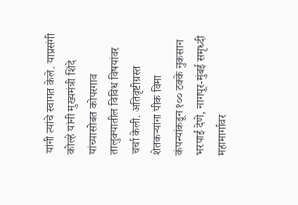यांनी त्यांचे स्वागत केले. याप्रसंगी कोल्हे यांनी मुख्यमंत्री शिंदे यांच्यासोबत कोपरगाव तालुक्यातील विविध विषयांवर चर्चा केली. अतिवृष्टीग्रस्त शेतकऱ्यांना पीक विमा कंपन्यांकडून १०० टक्के नुकसान भरपाई देणे, नागपूर-मुंबई समृध्दी महामार्गावर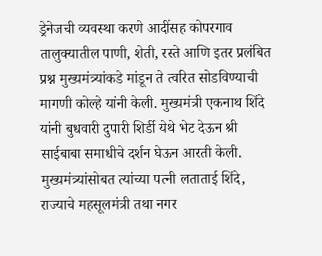ड्रेनेजची व्यवस्था करणे आदींसह कोपरगाव तालुक्यातील पाणी, शेती, रस्ते आणि इतर प्रलंबित प्रश्न मुख्यमंत्र्यांकडे मांडून ते त्वरित सोडविण्याची मागणी कोल्हे यांनी केली. मुख्यमंत्री एकनाथ शिंदे यांनी बुधवारी दुपारी शिर्डी येथे भेट देऊन श्री साईबाबा समाधीचे दर्शन घेऊन आरती केली. मुख्यमंत्र्यांसोबत त्यांच्या पत्नी लताताई शिंदे, राज्याचे महसूलमंत्री तथा नगर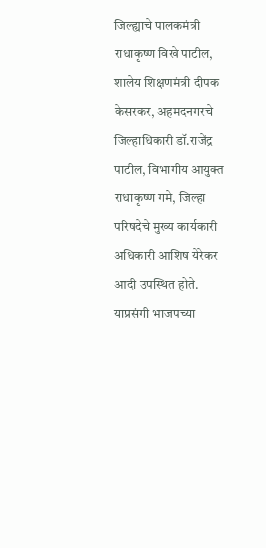जिल्ह्याचे पालकमंत्री राधाकृष्ण विखे पाटील, शालेय शिक्षणमंत्री दीपक केसरकर, अहमदनगरचे जिल्हाधिकारी डॉ.राजेंद्र पाटील, विभागीय आयुक्त राधाकृष्ण गमे, जिल्हा परिषदेचे मुख्य कार्यकारी अधिकारी आशिष येरेकर आदी उपस्थित होते. याप्रसंगी भाजपच्या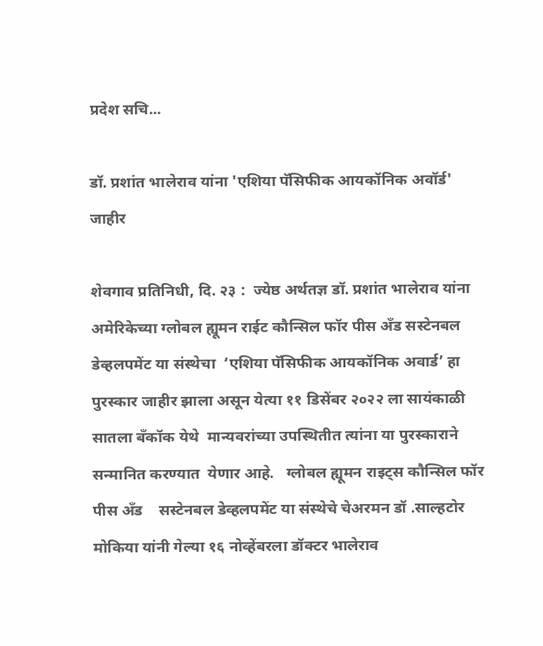प्रदेश सचि...

डॉ. प्रशांत भालेराव यांना 'एशिया पॅसिफीक आयकॉनिक अवॉर्ड' जाहीर

शेवगाव प्रतिनिधी, दि. २३ :  ज्येष्ठ अर्थतज्ञ डॉ. प्रशांत भालेराव यांना अमेरिकेच्या ग्लोबल ह्यूमन राईट कौन्सिल फॉर पीस अँड सस्टेनबल डेव्हलपमेंट या संस्थेचा  ‘एशिया पॅसिफीक आयकॉनिक अवार्ड’ हा पुरस्कार जाहीर झाला असून येत्या ११ डिसेंबर २०२२ ला सायंकाळी सातला बँकॉक येथे  मान्यवरांच्या उपस्थितीत त्यांना या पुरस्काराने सन्मानित करण्यात  येणार आहे.   ग्लोबल ह्यूमन राइट्स कौन्सिल फॉर पीस अँड    सस्टेनबल डेव्हलपमेंट या संस्थेचे चेअरमन डॉ .साल्हटोर मोकिया यांनी गेल्या १६ नोव्हेंबरला डॉक्टर भालेराव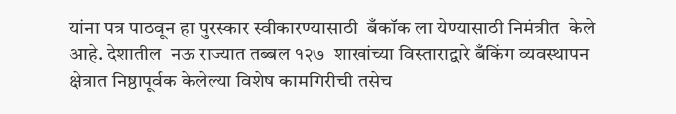यांना पत्र पाठवून हा पुरस्कार स्वीकारण्यासाठी  बँकॉक ला येण्यासाठी निमंत्रीत  केले आहे. देशातील  नऊ राज्यात तब्बल १२७  शाखांच्या विस्ताराद्वारे बँकिंग व्यवस्थापन क्षेत्रात निष्ठापूर्वक केलेल्या विशेष कामगिरीची तसेच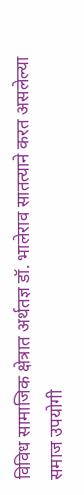विविध सामाजिक क्षेत्रात अर्थतज्ञ डॉ. भालेराव सातत्याने करत असलेल्या समाज उपयोगी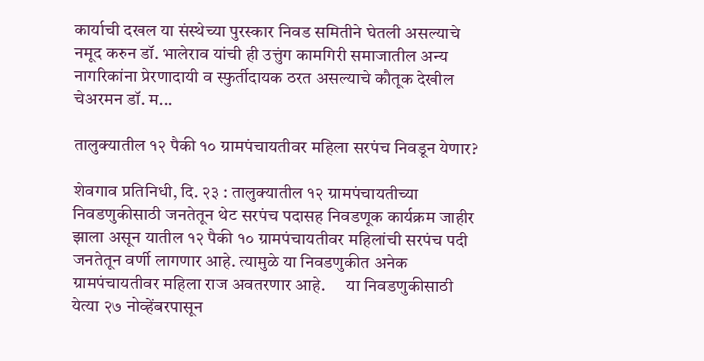कार्याची दखल या संस्थेच्या पुरस्कार निवड समितीने घेतली असल्याचे नमूद करुन डॉ. भालेराव यांची ही उत्तुंग कामगिरी समाजातील अन्य नागरिकांना प्रेरणादायी व स्फुर्तीदायक ठरत असल्याचे कौतूक देखील चेअरमन डॉ. म...

तालुक्यातील १२ पैकी १० ग्रामपंचायतीवर महिला सरपंच निवडून येणार?

शेवगाव प्रतिनिधी, दि. २३ : तालुक्यातील १२ ग्रामपंचायतीच्या निवडणुकीसाठी जनतेतून थेट सरपंच पदासह निवडणूक कार्यक्रम जाहीर झाला असून यातील १२ पैकी १० ग्रामपंचायतीवर महिलांची सरपंच पदी जनतेतून वर्णी लागणार आहे. त्यामुळे या निवडणुकीत अनेक ग्रामपंचायतीवर महिला राज अवतरणार आहे.      या निवडणुकीसाठी येत्या २७ नोव्हेंबरपासून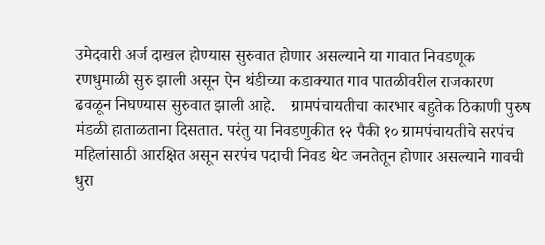उमेदवारी अर्ज दाखल होण्यास सुरुवात होणार असल्याने या गावात निवडणूक रणधुमाळी सुरु झाली असून ऐन थंडीच्या कडाक्यात गाव पातळीवरील राजकारण ढवळून निघण्यास सुरुवात झाली आहे.    ग्रामपंचायतीचा कारभार बहुतेक ठिकाणी पुरुष मंडळी हाताळताना दिसतात. परंतु या निवडणुकीत १२ पैकी १० ग्रामपंचायतीचे सरपंच महिलांसाठी आरक्षित असून सरपंच पदाची निवड थेट जनतेतून होणार असल्याने गावची धुरा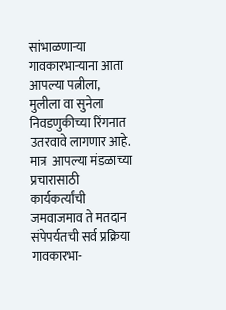सांभाळणाऱ्या गावकारभाऱ्याना आता आपल्या पत्नीला, मुलीला वा सुनेला निवडणुकीच्या रिंगनात उतरवावे लागणार आहे. मात्र  आपल्या मंडळाच्या प्रचारासाठी कार्यकर्त्यांची जमवाजमाव ते मतदान संपेपर्यतची सर्व प्रक्रिया गावकारभा-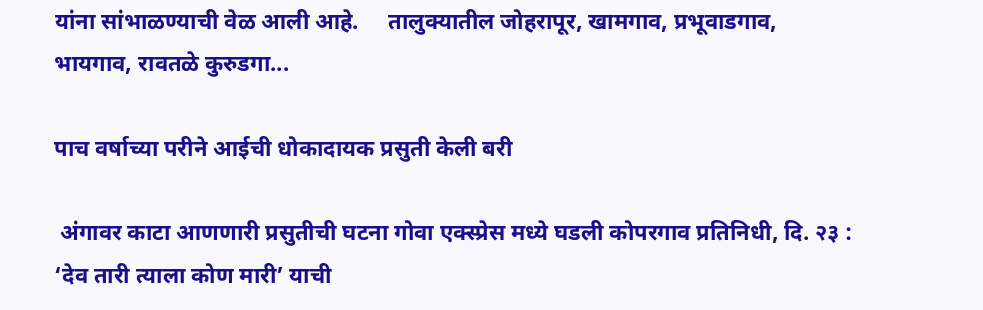यांना सांभाळण्याची वेळ आली आहे.     तालुक्यातील जोहरापूर, खामगाव, प्रभूवाडगाव, भायगाव, रावतळे कुरुडगा...

पाच वर्षाच्या परीने आईची धोकादायक प्रसुती केली बरी

 अंगावर काटा आणणारी प्रसुतीची घटना गोवा एक्स्प्रेस मध्ये घडली कोपरगाव प्रतिनिधी, दि. २३ : ‘देव तारी त्याला कोण मारी’ याची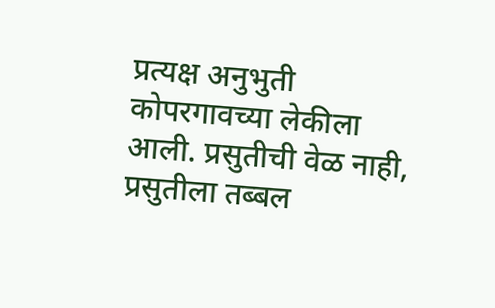प्रत्यक्ष अनुभुती कोपरगावच्या लेकीला आली. प्रसुतीची वेळ नाही, प्रसुतीला तब्बल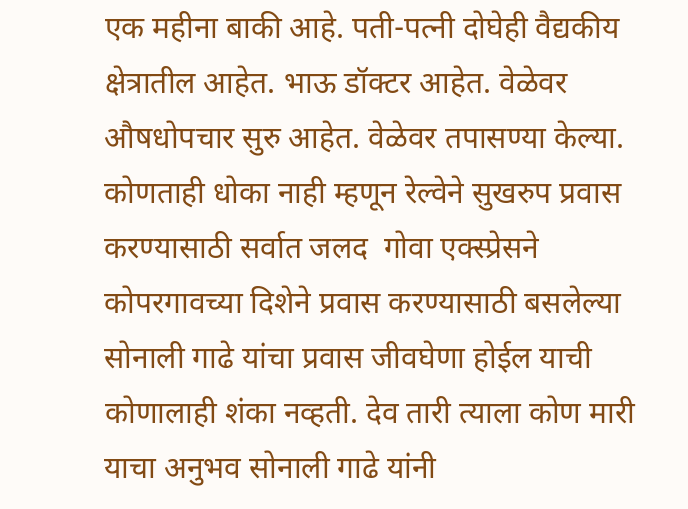एक महीना बाकी आहे. पती-पत्नी दोघेही वैद्यकीय क्षेत्रातील आहेत. भाऊ डॉक्टर आहेत. वेळेवर औषधोपचार सुरु आहेत. वेळेवर तपासण्या केल्या. कोणताही धोका नाही म्हणून रेल्वेने सुखरुप प्रवास करण्यासाठी सर्वात जलद  गोवा एक्स्प्रेसने कोपरगावच्या दिशेने प्रवास करण्यासाठी बसलेल्या सोनाली गाढे यांचा प्रवास जीवघेणा होईल याची कोणालाही शंका नव्हती. देव तारी त्याला कोण मारी याचा अनुभव सोनाली गाढे यांनी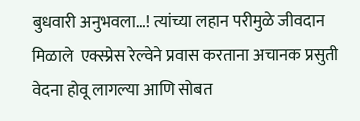बुधवारी अनुभवला…! त्यांच्या लहान परीमुळे जीवदान मिळाले  एक्स्प्रेस रेल्वेने प्रवास करताना अचानक प्रसुती वेदना होवू लागल्या आणि सोबत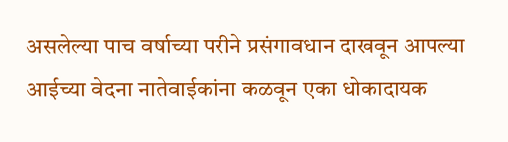असलेल्या पाच वर्षाच्या परीने प्रसंगावधान दाखवून आपल्या आईच्या वेदना नातेवाईकांना कळवून एका धोकादायक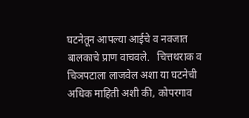घटनेतून आपल्या आईचे व नवजात बालकाचे प्राण वाचवले.   चित्तथराक व चिञपटाला लाजवेल अशा या घटनेची अधिक माहिती अशी की, कोपरगाव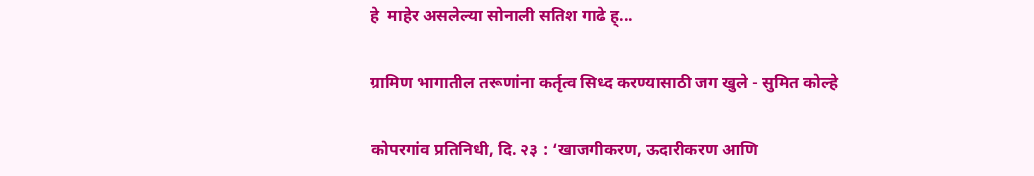हे  माहेर असलेल्या सोनाली सतिश गाढे ह्...

ग्रामिण भागातील तरूणांना कर्तृत्व सिध्द करण्यासाठी जग खुले - सुमित कोल्हे

कोपरगांव प्रतिनिधी, दि. २३ : ‘खाजगीकरण, ऊदारीकरण आणि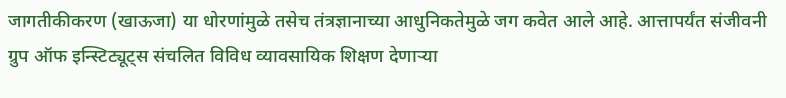जागतीकीकरण (खाऊजा) या धोरणांमुळे तसेच तंत्रज्ञानाच्या आधुनिकतेमुळे जग कवेत आले आहे. आत्तापर्यंत संजीवनी ग्रुप ऑफ इन्स्टिट्यूट्स संचलित विविध व्यावसायिक शिक्षण देणाऱ्या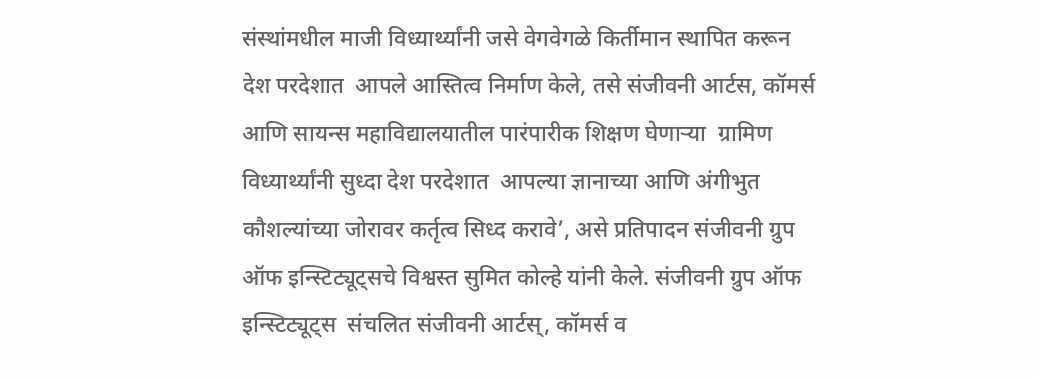संस्थांमधील माजी विध्यार्थ्यांनी जसे वेगवेगळे किर्तीमान स्थापित करून देश परदेशात  आपले आस्तित्व निर्माण केले, तसे संजीवनी आर्टस, कॉमर्स आणि सायन्स महाविद्यालयातील पारंपारीक शिक्षण घेणाऱ्या  ग्रामिण विध्यार्थ्यांनी सुध्दा देश परदेशात  आपल्या ज्ञानाच्या आणि अंगीभुत कौशल्यांच्या जोरावर कर्तृत्व सिध्द करावे’, असे प्रतिपादन संजीवनी ग्रुप  ऑफ इन्स्टिट्यूट्सचे विश्वस्त सुमित कोल्हे यांनी केले. संजीवनी ग्रुप ऑफ इन्स्टिट्यूट्स  संचलित संजीवनी आर्टस्, कॉमर्स व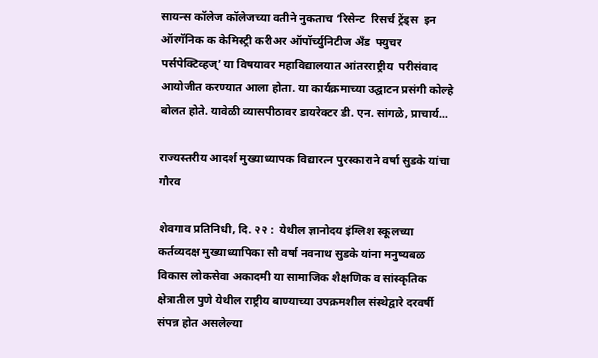सायन्स कॉलेज कॉलेजच्या वतीने नुकताच ‘रिसेन्ट  रिसर्च ट्रेंड्स  इन ऑरगॅनिक क केमिस्ट्री करीअर ऑपॉर्च्युनिटीज अँड  फ्युचर पर्सपेक्टिव्हज्’ या विषयावर महाविद्यालयात आंतरराष्ट्रीय  परीसंवाद आयोजीत करण्यात आला होता. या कार्यक्रमाच्या उद्घाटन प्रसंगी कोल्हे बोलत होते. यावेळी व्यासपीठावर डायरेक्टर डी. एन. सांगळे, प्राचार्य...

राज्यस्तरीय आदर्श मुख्याध्यापक विद्यारत्न पुरस्काराने वर्षा सुडके यांचा गौरव

शेवगाव प्रतिनिधी, दि. २२ :  येथील ज्ञानोदय इंग्लिश स्कूलच्या कर्तव्यदक्ष मुख्याध्यापिका सौ वर्षा नवनाथ सुडके यांना मनुष्यबळ विकास लोकसेवा अकादमी या सामाजिक शैक्षणिक व सांस्कृतिक क्षेत्रातील पुणे येथील राष्ट्रीय बाण्याच्या उपक्रमशील संस्थेद्वारे दरवर्षी संपन्न होत असलेल्या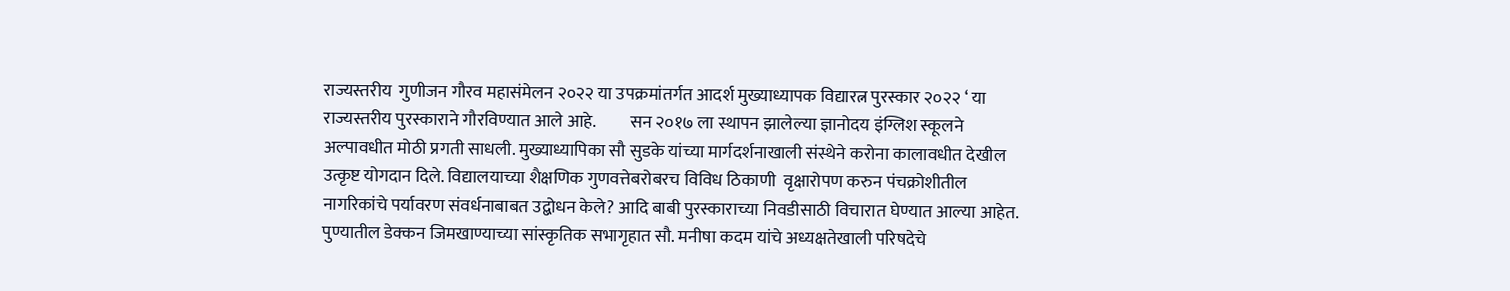राज्यस्तरीय  गुणीजन गौरव महासंमेलन २०२२ या उपक्रमांतर्गत आदर्श मुख्याध्यापक विद्यारत्न पुरस्कार २०२२ ‘ या राज्यस्तरीय पुरस्काराने गौरविण्यात आले आहे.          सन २०१७ ला स्थापन झालेल्या ज्ञानोदय इंग्लिश स्कूलने अल्पावधीत मोठी प्रगती साधली. मुख्याध्यापिका सौ सुडके यांच्या मार्गदर्शनाखाली संस्थेने करोना कालावधीत देखील उत्कृष्ट योगदान दिले. विद्यालयाच्या शैक्षणिक गुणवत्तेबरोबरच विविध ठिकाणी  वृक्षारोपण करुन पंचक्रोशीतील नागरिकांचे पर्यावरण संवर्धनाबाबत उद्बोधन केले? आदि बाबी पुरस्काराच्या निवडीसाठी विचारात घेण्यात आल्या आहेत.       पुण्यातील डेक्कन जिमखाण्याच्या सांस्कृतिक सभागृहात सौ. मनीषा कदम यांचे अध्यक्षतेखाली परिषदेचे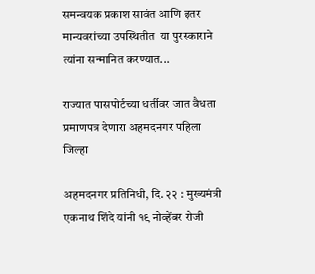समन्वयक प्रकाश सावंत आणि इतर मान्यवरांच्या उपस्थितीत  या पुरस्काराने त्यांना सन्मानित करण्यात...

राज्यात पासपोर्टच्या धर्तीवर जात वैधता प्रमाणपत्र देणारा अहमदनगर पहिला जिल्हा

अहमदनगर प्रतिनिधी, दि. २२ : मुख्यमंत्री एकनाथ शिंदे यांनी १९ नोव्हेंबर रोजी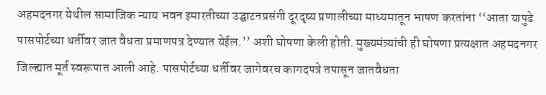अहमदनगर येथील सामाजिक न्याय भवन इमारतीच्या उद्घाटनप्रसंगी दूरदृष्य प्रणालीच्या माध्यमातून भाषण करतांना ‘‘आता यापुढे पासपोर्टच्या धर्तीवर जात वैधता प्रमाणपत्र देण्यात येईल.’’ अशी घोषणा केली होती. मुख्यमंत्र्यांची ही घोषणा प्रत्यक्षात अहमदनगर जिल्ह्यात मूर्त स्वरूपात आली आहे. पासपोर्टच्या धर्तीवर जागेवरच कागदपत्रे तपासून जातवैधता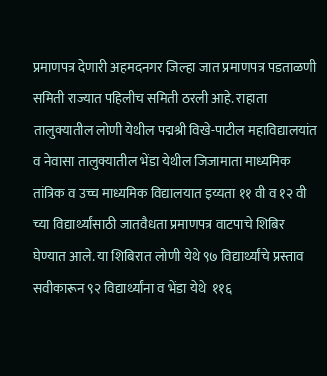प्रमाणपत्र देणारी अहमदनगर जिल्हा जात प्रमाणपत्र पडताळणी समिती राज्यात पहिलीच समिती ठरली आहे. राहाता तालुक्यातील लोणी येथील पद्मश्री विखे-पाटील महाविद्यालयांत व नेवासा तालुक्यातील भेंडा येथील जिजामाता माध्यमिक तांत्रिक व उच्च माध्यमिक विद्यालयात इय्यता ११ वी व १२ वी च्या विद्यार्थ्यांसाठी जातवैधता प्रमाणपत्र वाटपाचे शिबिर घेण्यात आले. या शिबिरात लोणी येथे ९७ विद्यार्थ्यांचे प्रस्ताव सवीकारून ९२ विद्यार्थ्यांना व भेंडा येथे  ११६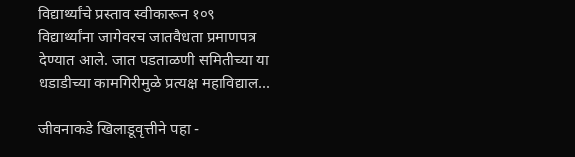विद्यार्थ्यांचे प्रस्ताव स्वीकारून १०९ विद्यार्थ्यांना जागेवरच जातवैधता प्रमाणपत्र देण्यात आले. जात पडताळणी समितीच्या या धडाडीच्या कामगिरीमुळे प्रत्यक्ष महाविद्याल...

जीवनाकडे खिलाडूवृत्तीने पहा -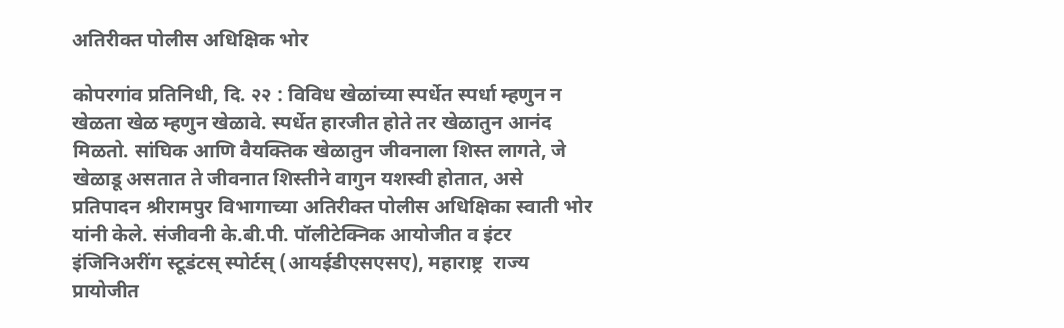अतिरीक्त पोलीस अधिक्षिक भोर

कोपरगांव प्रतिनिधी, दि. २२ : विविध खेळांच्या स्पर्धेत स्पर्धा म्हणुन न खेळता खेळ म्हणुन खेळावे. स्पर्धेत हारजीत होते तर खेळातुन आनंद मिळतो. सांघिक आणि वैयक्तिक खेळातुन जीवनाला शिस्त लागते, जे खेळाडू असतात ते जीवनात शिस्तीने वागुन यशस्वी होतात, असे प्रतिपादन श्रीरामपुर विभागाच्या अतिरीक्त पोलीस अधिक्षिका स्वाती भोर यांनी केले. संजीवनी के.बी.पी. पॉलीटेक्निक आयोजीत व इंटर इंजिनिअरींग स्टूडंटस् स्पोर्टस् (आयईडीएसएसए), महाराष्ट्र  राज्य प्रायोजीत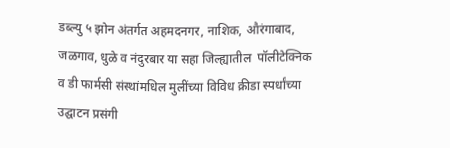डब्ल्यु ५ झोन अंतर्गत अहमदनगर, नाशिक, औरंगाबाद, जळगाव, धुळे व नंदुरबार या सहा जिल्ह्यातील  पॉलीटेक्निक व डी फार्मसी संस्थांमधिल मुलींच्या विविध क्रीडा स्पर्धांच्या उद्घाटन प्रसंगी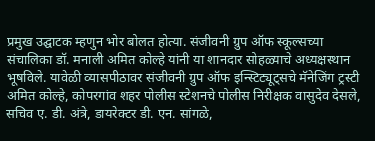प्रमुख उद्घाटक म्हणुन भोर बोलत होत्या. संजीवनी ग्रुप ऑफ स्कूल्सच्या संचालिका डॉ. मनाली अमित कोल्हे यांनी या शानदार सोहळ्याचे अध्यक्षस्थान भूषविले. यावेळी व्यासपीठावर संजीवनी ग्रुप ऑफ इन्स्टिट्यूट्सचे मॅनेजिंग ट्रस्टी अमित कोल्हे, कोपरगांव शहर पोलीस स्टेशनचे पोलीस निरीक्षक वासुदेव देसले, सचिव ए. डी. अंत्रे, डायरेक्टर डी. एन. सांगळे,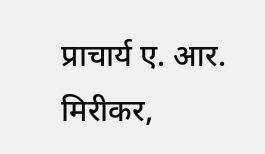प्राचार्य ए. आर. मिरीकर,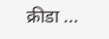क्रीडा ...